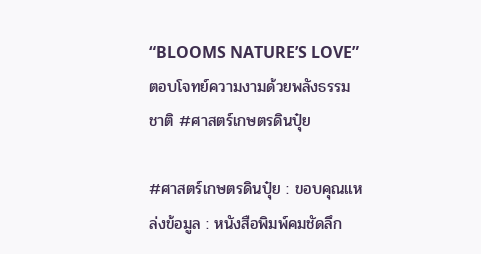“BLOOMS NATURE’S LOVE” ตอบโจทย์ความงามด้วยพลังธรรมชาติ #ศาสตร์เกษตรดินปุ๋ย

#ศาสตร์เกษตรดินปุ๋ย : ขอบคุณแหล่งข้อมูล : หนังสือพิมพ์คมชัดลึก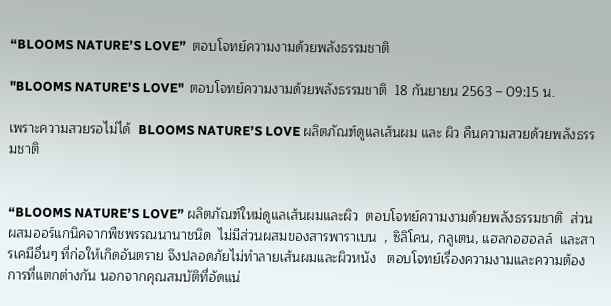“BLOOMS NATURE’S LOVE”  ตอบโจทย์ความงามด้วยพลังธรรมชาติ

"BLOOMS NATURE'S LOVE"  ตอบโจทย์ความงามด้วยพลังธรรมชาติ  18 กันยายน 2563 – 09:15 น.

เพราะความสวยรอไม่ได้  BLOOMS NATURE’S LOVE ผลิตภัณฑ์ดูแลเส้นผม และ ผิว คืนความสวยด้วยพลังธรรมชาติ


“BLOOMS NATURE’S LOVE” ผลิตภัณฑ์ใหม่ดูแลเส้นผมและผิว  ตอบโจทย์ความงามด้วยพลังธรรมชาติ  ส่วนผสมออร์แกนิคจากพืชพรรณนานาชนิด  ไม่มีส่วนผสมของสารพาราเบน  , ซิลิโคน, กลูเตน, แฮลกอฮอลล์  และสารเคมีอื่นๆ ที่ก่อให้เกิดอันตราย จึงปลอดภัยไม่ทำลายเส้นผมและผิวหนัง   ตอบโจทย์เรื่องความงามและความต้องการที่แตกต่างกัน นอกจากคุณสมบัติที่อัดแน่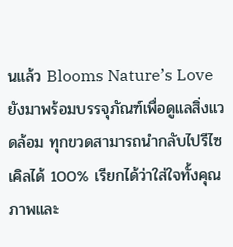นแล้ว Blooms Nature’s Love ยังมาพร้อมบรรจุภัณฑ์เพื่อดูแลสิ่งแวดล้อม ทุกขวดสามารถนำกลับไปรีไซเคิลได้ 100% เรียกได้ว่าใส่ใจทั้งคุณภาพและ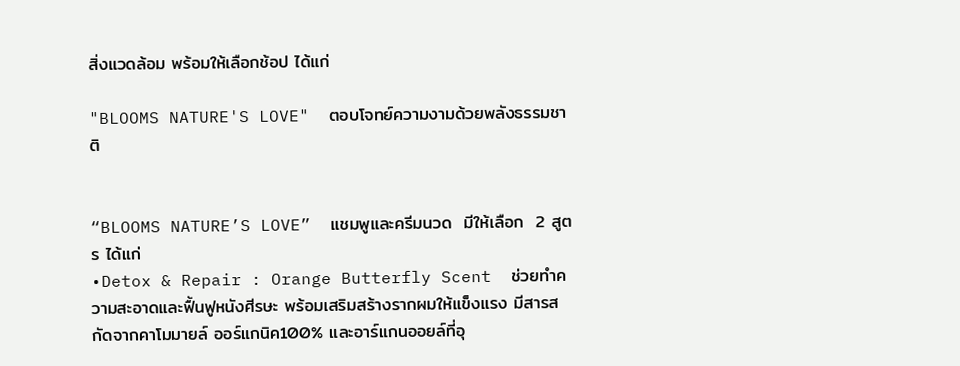สิ่งแวดล้อม พร้อมให้เลือกช้อป ได้แก่

"BLOOMS NATURE'S LOVE"  ตอบโจทย์ความงามด้วยพลังธรรมชาติ


“BLOOMS NATURE’S LOVE”  แชมพูและครีมนวด  มีให้เลือก  2 สูตร ได้แก่
•Detox & Repair : Orange Butterfly Scent  ช่วยทำความสะอาดและฟื้นฟูหนังศีรษะ พร้อมเสริมสร้างรากผมให้แข็งแรง มีสารสกัดจากคาโมมายล์ ออร์แกนิค100% และอาร์แกนออยล์ที่อุ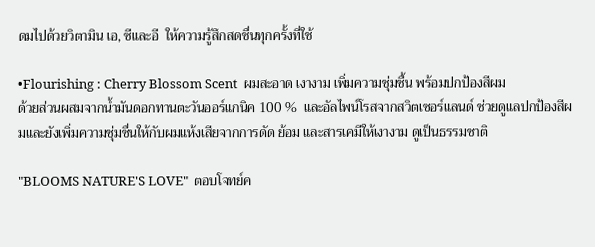ดมไปด้วยวิตามิน เอ, ซีและอี  ให้ความรู้สึกสดชื่นทุกครั้งที่ใช้

•Flourishing : Cherry Blossom Scent  ผมสะอาด เงางาม เพิ่มความชุ่มชื้น พร้อมปกป้องสีผม
ด้วยส่วนผสมจากน้ำมันดอกทานตะวันออร์แกนิค 100 %  และอัลไพน์โรสจากสวิตเซอร์แลนด์ ช่วยดูแลปกป้องสีผมและยังเพิ่มความชุ่มชื่นให้กับผมแห้งเสียจากการดัด ย้อม และสารเคมีให้เงางาม ดูเป็นธรรมชาติ

"BLOOMS NATURE'S LOVE"  ตอบโจทย์ค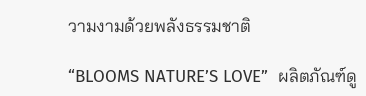วามงามด้วยพลังธรรมชาติ

“BLOOMS NATURE’S LOVE”  ผลิตภัณฑ์ดู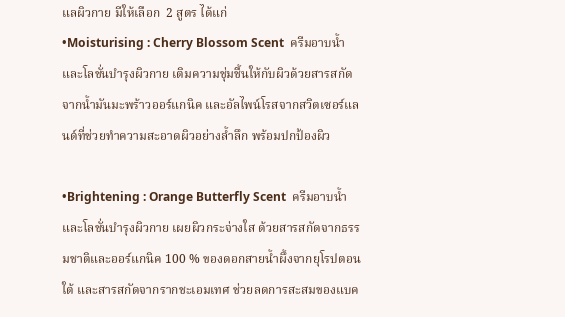แลผิวกาย มีให้เลือก  2 สูตร ได้แก่
•Moisturising : Cherry Blossom Scent  ครีมอาบน้ำและโลชั่นบำรุงผิวกาย เติมความชุ่มชื้นให้กับผิวด้วยสารสกัดจากน้ำมันมะพร้าวออร์แกนิค และอัลไพน์โรสจากสวิตเซอร์แลนด์ที่ช่วยทำความสะอาดผิวอย่างล้ำลึก พร้อมปกป้องผิว

•Brightening : Orange Butterfly Scent  ครีมอาบน้ำและโลชั่นบำรุงผิวกาย เผยผิวกระจ่างใส ด้วยสารสกัดจากธรรมชาติและออร์แกนิค 100 % ของดอกสายน้ำผึ้งจากยุโรปตอนใต้ และสารสกัดจากรากชะเอมเทศ ช่วยลดการสะสมของแบค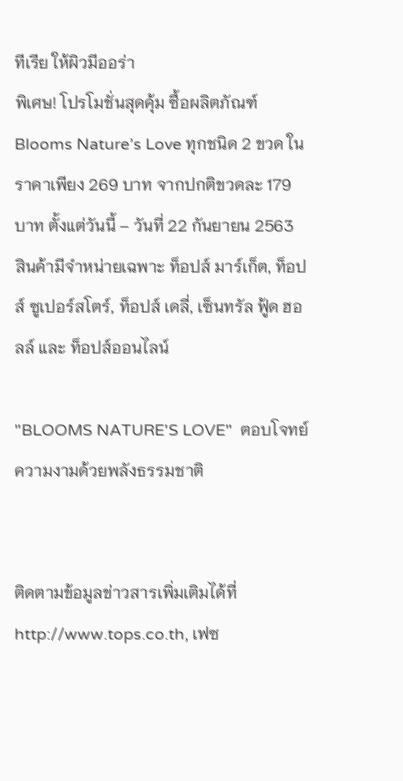ทีเรีย ให้ผิวมีออร่า
พิเศษ! โปรโมชั่นสุดคุ้ม ซื้อผลิตภัณฑ์ Blooms Nature’s Love ทุกชนิด 2 ขวด ในราคาเพียง 269 บาท จากปกติขวดละ 179 บาท ตั้งแต่วันนี้ – วันที่ 22 กันยายน 2563  สินค้ามีจำหน่ายเฉพาะ ท็อปส์ มาร์เก็ต, ท็อปส์ ซูเปอร์สโตร์, ท็อปส์ เดลี่, เซ็นทรัล ฟู้ด ฮอลล์ และ ท็อปส์ออนไลน์

"BLOOMS NATURE'S LOVE"  ตอบโจทย์ความงามด้วยพลังธรรมชาติ


ติดตามข้อมูลข่าวสารเพิ่มเติมได้ที่ http://www.tops.co.th, เฟซ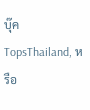บุ๊ค TopsThailand, หรือ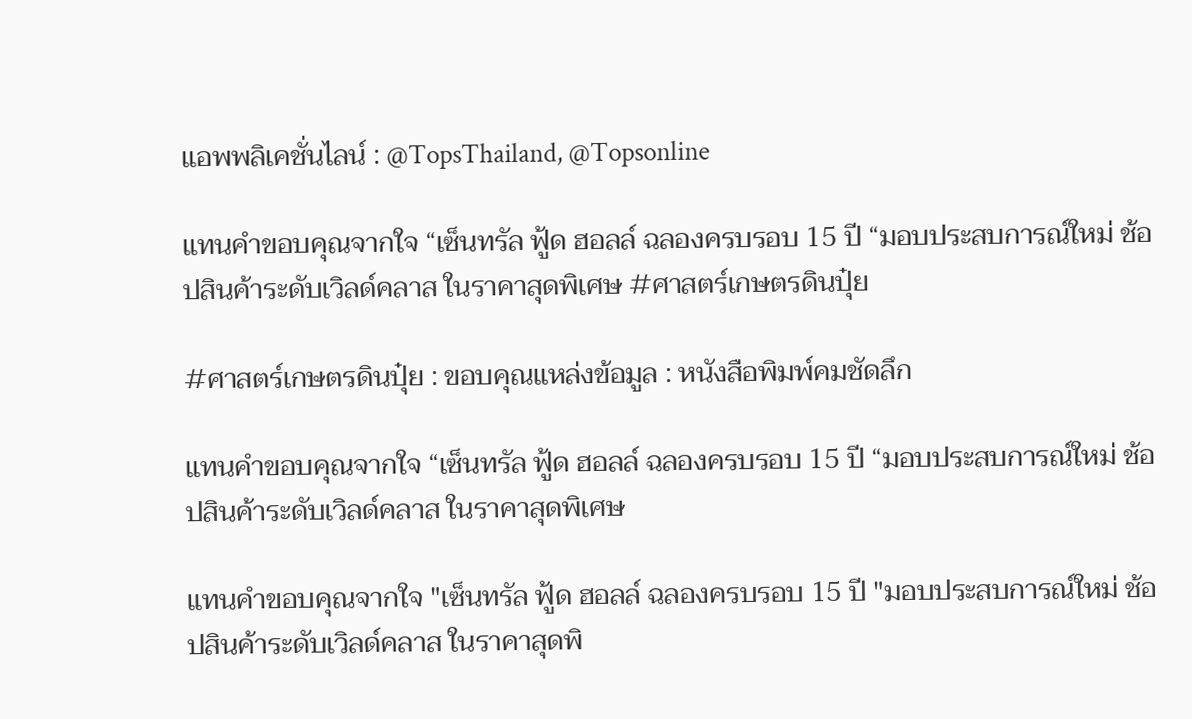แอพพลิเคชั่นไลน์ : @TopsThailand, @Topsonline

แทนคำขอบคุณจากใจ “เซ็นทรัล ฟู้ด ฮอลล์ ฉลองครบรอบ 15 ปี “มอบประสบการณ์ใหม่ ช้อปสินค้าระดับเวิลด์คลาส ในราคาสุดพิเศษ #ศาสตร์เกษตรดินปุ๋ย

#ศาสตร์เกษตรดินปุ๋ย : ขอบคุณแหล่งข้อมูล : หนังสือพิมพ์คมชัดลึก

แทนคำขอบคุณจากใจ “เซ็นทรัล ฟู้ด ฮอลล์ ฉลองครบรอบ 15 ปี “มอบประสบการณ์ใหม่ ช้อปสินค้าระดับเวิลด์คลาส ในราคาสุดพิเศษ

แทนคำขอบคุณจากใจ "เซ็นทรัล ฟู้ด ฮอลล์ ฉลองครบรอบ 15 ปี "มอบประสบการณ์ใหม่ ช้อปสินค้าระดับเวิลด์คลาส ในราคาสุดพิ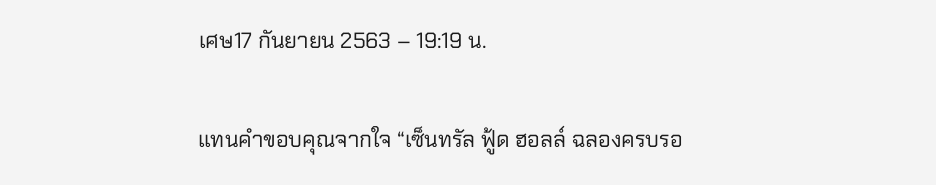เศษ17 กันยายน 2563 – 19:19 น.

แทนคำขอบคุณจากใจ “เซ็นทรัล ฟู้ด ฮอลล์ ฉลองครบรอ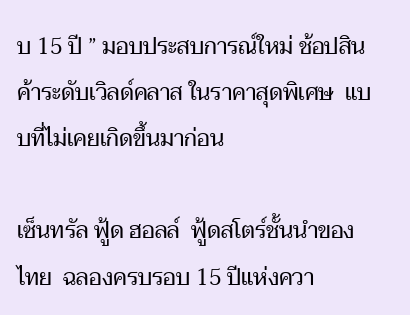บ 15 ปี ” มอบประสบการณ์ใหม่ ช้อปสินค้าระดับเวิลด์คลาส ในราคาสุดพิเศษ  แบบที่ไม่เคยเกิดขึ้นมาก่อน

เซ็นทรัล ฟู้ด ฮอลล์  ฟู้ดสโตร์ชั้นนำของไทย  ฉลองครบรอบ 15 ปีแห่งควา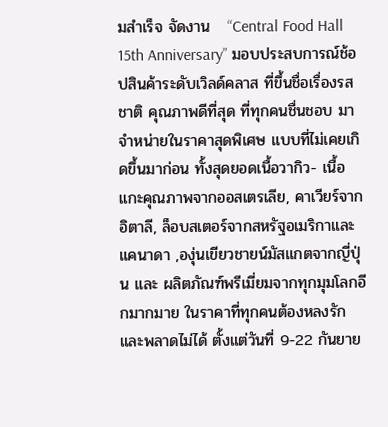มสำเร็จ จัดงาน   “Central Food Hall 15th Anniversary” มอบประสบการณ์ช้อปสินค้าระดับเวิลด์คลาส ที่ขึ้นชื่อเรื่องรสชาติ คุณภาพดีที่สุด ที่ทุกคนชื่นชอบ มาจำหน่ายในราคาสุดพิเศษ แบบที่ไม่เคยเกิดขึ้นมาก่อน ทั้งสุดยอดเนื้อวากิว- เนื้อแกะคุณภาพจากออสเตรเลีย, คาเวียร์จากอิตาลี, ล็อบสเตอร์จากสหรัฐอเมริกาและแคนาดา ,องุ่นเขียวชายน์มัสแกตจากญี่ปุ่น และ ผลิตภัณฑ์พรีเมี่ยมจากทุกมุมโลกอีกมากมาย ในราคาที่ทุกคนต้องหลงรักและพลาดไม่ได้ ตั้งแต่วันที่ 9-22 กันยาย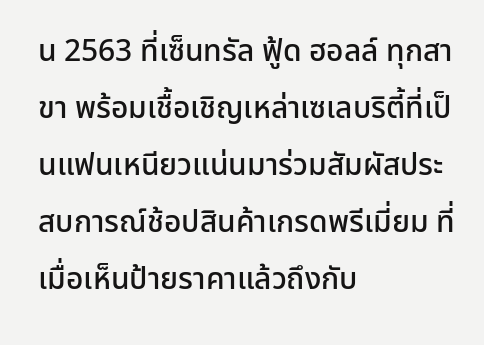น 2563 ที่เซ็นทรัล ฟู้ด ฮอลล์ ทุกสาขา พร้อมเชื้อเชิญเหล่าเซเลบริตี้ที่เป็นแฟนเหนียวแน่นมาร่วมสัมผัสประสบการณ์ช้อปสินค้าเกรดพรีเมี่ยม ที่เมื่อเห็นป้ายราคาแล้วถึงกับ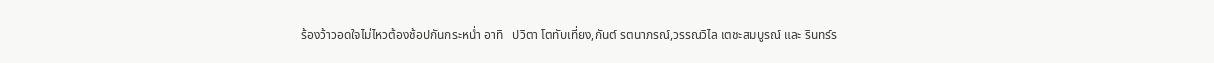ร้องว้าวอดใจไม่ไหวต้องช้อปกันกระหน่ำ อาทิ   ปวิตา โตทับเที่ยง,กันต์ รตนาภรณ์,วรรณวิไล เตชะสมบูรณ์ และ รินทร์ร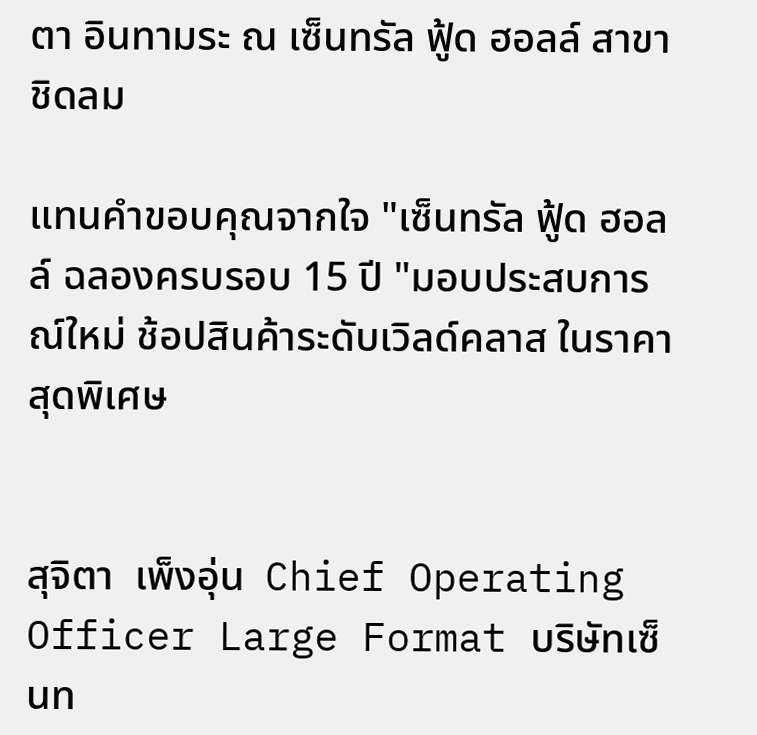ตา อินทามระ ณ เซ็นทรัล ฟู้ด ฮอลล์ สาขาชิดลม

แทนคำขอบคุณจากใจ "เซ็นทรัล ฟู้ด ฮอลล์ ฉลองครบรอบ 15 ปี "มอบประสบการณ์ใหม่ ช้อปสินค้าระดับเวิลด์คลาส ในราคาสุดพิเศษ


สุจิตา  เพ็งอุ่น  Chief Operating Officer Large Format บริษัทเซ็นท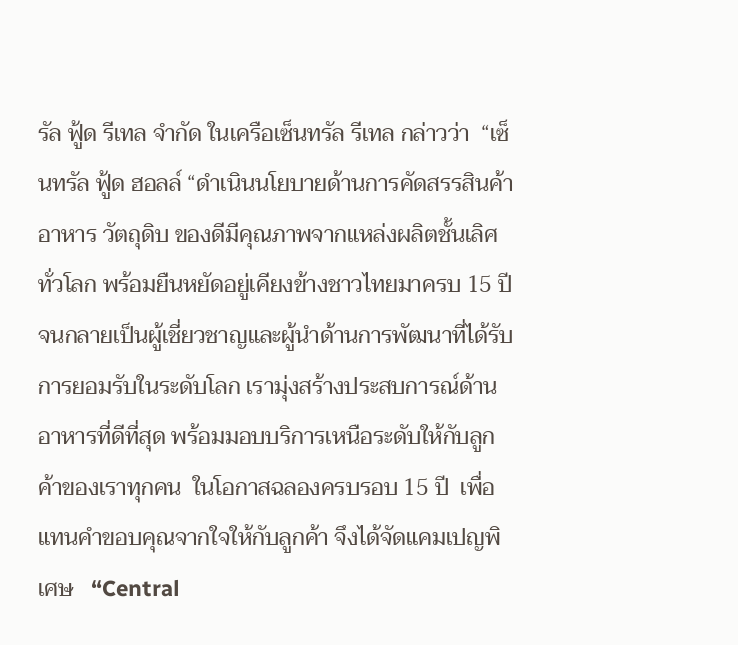รัล ฟู้ด รีเทล จำกัด ในเครือเซ็นทรัล รีเทล กล่าวว่า  “เซ็นทรัล ฟู้ด ฮอลล์ “ดำเนินนโยบายด้านการคัดสรรสินค้า อาหาร วัตถุดิบ ของดีมีคุณภาพจากแหล่งผลิตชั้นเลิศทั่วโลก พร้อมยืนหยัดอยู่เคียงข้างชาวไทยมาครบ 15 ปี  จนกลายเป็นผู้เชี่ยวชาญและผู้นำด้านการพัฒนาที่ได้รับการยอมรับในระดับโลก เรามุ่งสร้างประสบการณ์ด้านอาหารที่ดีที่สุด พร้อมมอบบริการเหนือระดับให้กับลูกค้าของเราทุกคน  ในโอกาสฉลองครบรอบ 15 ปี  เพื่อแทนคำขอบคุณจากใจให้กับลูกค้า จึงได้จัดแคมเปญพิเศษ   “Central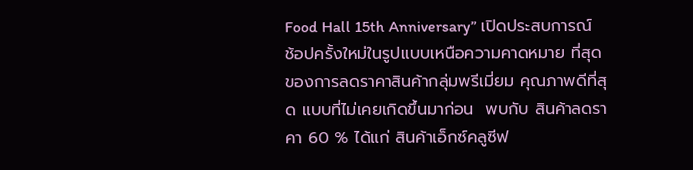Food Hall 15th Anniversary” เปิดประสบการณ์ช้อปครั้งใหม่ในรูปแบบเหนือความคาดหมาย ที่สุดของการลดราคาสินค้ากลุ่มพรีเมี่ยม คุณภาพดีที่สุด แบบที่ไม่เคยเกิดขึ้นมาก่อน  พบกับ สินค้าลดราคา 60 % ได้แก่ สินค้าเอ็กซ์คลูซีฟ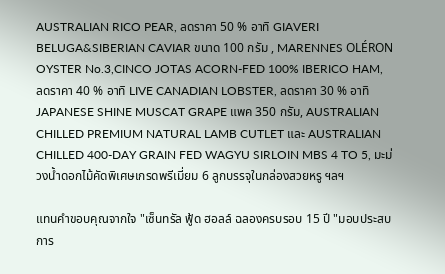AUSTRALIAN RICO PEAR, ลดราคา 50 % อาทิ GIAVERI BELUGA&SIBERIAN CAVIAR ขนาด 100 กรัม , MARENNES OLÉRON OYSTER No.3,CINCO JOTAS ACORN-FED 100% IBERICO HAM,  ลดราคา 40 % อาทิ LIVE CANADIAN LOBSTER, ลดราคา 30 % อาทิ JAPANESE SHINE MUSCAT GRAPE แพค 350 กรัม, AUSTRALIAN CHILLED PREMIUM NATURAL LAMB CUTLET และ AUSTRALIAN CHILLED 400-DAY GRAIN FED WAGYU SIRLOIN MBS 4 TO 5, มะม่วงน้ำดอกไม้คัดพิเศษเกรดพรีเมี่ยม 6 ลูกบรรจุในกล่องสวยหรู ฯลฯ

แทนคำขอบคุณจากใจ "เซ็นทรัล ฟู้ด ฮอลล์ ฉลองครบรอบ 15 ปี "มอบประสบการ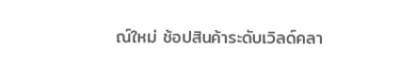ณ์ใหม่ ช้อปสินค้าระดับเวิลด์คลา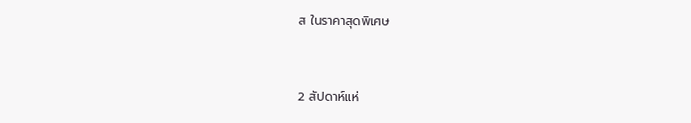ส ในราคาสุดพิเศษ


2 สัปดาห์แห่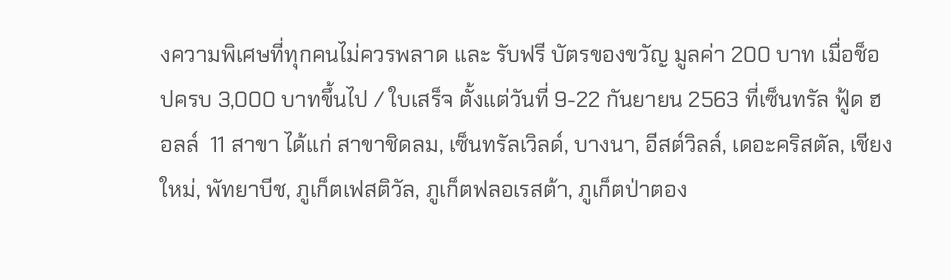งความพิเศษที่ทุกคนไม่ควรพลาด และ รับฟรี บัตรของขวัญ มูลค่า 200 บาท เมื่อช็อปครบ 3,000 บาทขึ้นไป / ใบเสร็จ ตั้งแต่วันที่ 9-22 กันยายน 2563 ที่เซ็นทรัล ฟู้ด ฮอลล์  11 สาขา ได้แก่ สาขาชิดลม, เซ็นทรัลเวิลด์, บางนา, อีสต์วิลล์, เดอะคริสตัล, เชียงใหม่, พัทยาบีช, ภูเก็ตเฟสติวัล, ภูเก็ตฟลอเรสต้า, ภูเก็ตป่าตอง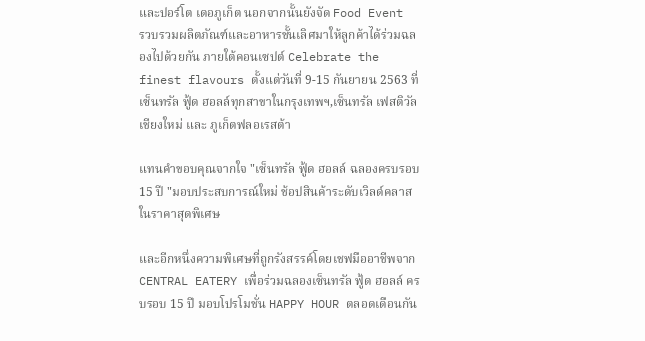และปอร์โต เดอภูเก็ต นอกจากนั้นยังจัด Food Event  รวบรวมผลิตภัณฑ์และอาหารชั้นเลิศมาให้ลูกค้าได้ร่วมฉลองไปด้วยกัน ภายใต้คอนเซปต์ Celebrate the finest flavours ตั้งแต่วันที่ 9-15 กันยายน 2563 ที่เซ็นทรัล ฟู้ด ฮอลล์ทุกสาขาในกรุงเทพฯ,เซ็นทรัล เฟสติวัลเชียงใหม่ และ ภูเก็ตฟลอเรสต้า

แทนคำขอบคุณจากใจ "เซ็นทรัล ฟู้ด ฮอลล์ ฉลองครบรอบ 15 ปี "มอบประสบการณ์ใหม่ ช้อปสินค้าระดับเวิลด์คลาส ในราคาสุดพิเศษ

และอีกหนึ่งความพิเศษที่ถูกรังสรรค์โดยเชฟมืออาชีพจาก CENTRAL EATERY เพื่อร่วมฉลองเซ็นทรัล ฟู้ด ฮอลล์ ครบรอบ 15 ปี มอบโปรโมชั่น HAPPY HOUR ตลอดเดือนกัน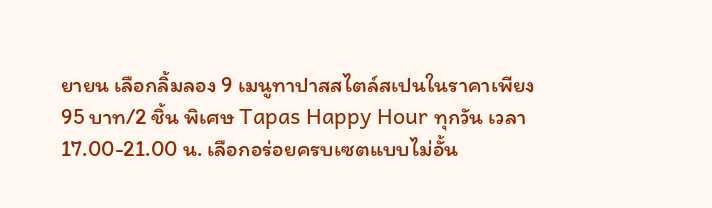ยายน เลือกลิ้มลอง 9 เมนูทาปาสสไตล์สเปนในราคาเพียง 95 บาท/2 ชิ้น พิเศษ Tapas Happy Hour ทุกวัน เวลา 17.00-21.00 น. เลือกอร่อยครบเซตแบบไม่อั้น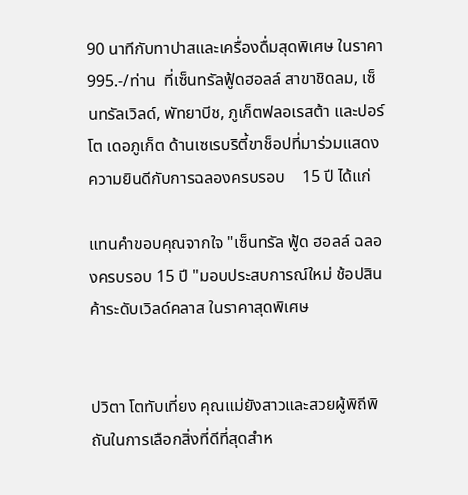90 นาทีกับทาปาสและเครื่องดื่มสุดพิเศษ ในราคา 995.-/ท่าน  ที่เซ็นทรัลฟู้ดฮอลล์ สาขาชิดลม, เซ็นทรัลเวิลด์, พัทยาบีช, ภูเก็ตฟลอเรสต้า และปอร์โต เดอภูเก็ต ด้านเซเรบริตี้ขาช็อปที่มาร่วมแสดงความยินดีกับการฉลองครบรอบ    15 ปี ได้แก่

แทนคำขอบคุณจากใจ "เซ็นทรัล ฟู้ด ฮอลล์ ฉลองครบรอบ 15 ปี "มอบประสบการณ์ใหม่ ช้อปสินค้าระดับเวิลด์คลาส ในราคาสุดพิเศษ


ปวิตา โตทับเที่ยง คุณแม่ยังสาวและสวยผู้พิถีพิถันในการเลือกสิ่งที่ดีที่สุดสำห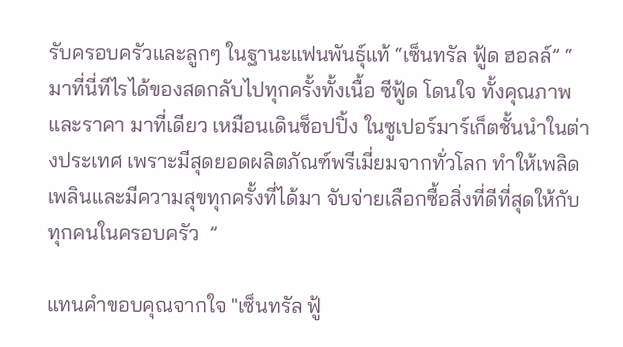รับครอบครัวและลูกๆ ในฐานะแฟนพันธุ์แท้ “เซ็นทรัล ฟู้ด ฮอลล์” “ มาที่นี่ทีไรได้ของสดกลับไปทุกครั้งทั้งเนื้อ ซีฟู้ด โดนใจ ทั้งคุณภาพ และราคา มาที่เดียว เหมือนเดินช็อปปิ้ง ในซูเปอร์มาร์เก็ตชั้นนำในต่างประเทศ เพราะมีสุดยอดผลิตภัณฑ์พรีเมี่ยมจากทั่วโลก ทำให้เพลิดเพลินและมีความสุขทุกครั้งที่ได้มา จับจ่ายเลือกซื้อสิ่งที่ดีที่สุดให้กับทุกคนในครอบครัว  ”

แทนคำขอบคุณจากใจ "เซ็นทรัล ฟู้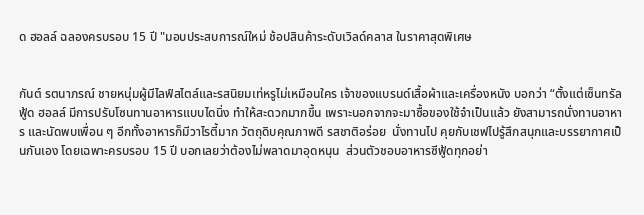ด ฮอลล์ ฉลองครบรอบ 15 ปี "มอบประสบการณ์ใหม่ ช้อปสินค้าระดับเวิลด์คลาส ในราคาสุดพิเศษ


กันต์ รตนาภรณ์ ชายหนุ่มผู้มีไลฟ์สไตล์และรสนิยมเท่หรูไม่เหมือนใคร เจ้าของแบรนด์เสื้อผ้าและเครื่องหนัง บอกว่า “ตั้งแต่เซ็นทรัล ฟู้ด ฮอลล์ มีการปรับโซนทานอาหารแบบไดนิ่ง ทำให้สะดวกมากขึ้น เพราะนอกจากจะมาซื้อของใช้จำเป็นแล้ว ยังสามารถนั่งทานอาหาร และนัดพบเพื่อน ๆ อีกทั้งอาหารก็มีวาไรตี้มาก วัตถุดิบคุณภาพดี รสชาติอร่อย  นั่งทานไป คุยกับเชฟไปรู้สึกสนุกและบรรยากาศเป็นกันเอง โดยเฉพาะครบรอบ 15 ปี บอกเลยว่าต้องไม่พลาดมาอุดหนุน  ส่วนตัวชอบอาหารซีฟู้ดทุกอย่า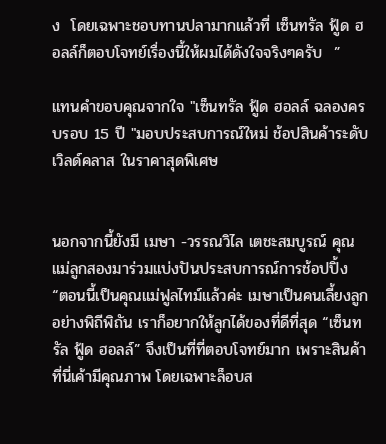ง  โดยเฉพาะชอบทานปลามากแล้วที่ เซ็นทรัล ฟู้ด ฮอลล์ก็ตอบโจทย์เรื่องนี้ให้ผมได้ดังใจจริงๆครับ  ”

แทนคำขอบคุณจากใจ "เซ็นทรัล ฟู้ด ฮอลล์ ฉลองครบรอบ 15 ปี "มอบประสบการณ์ใหม่ ช้อปสินค้าระดับเวิลด์คลาส ในราคาสุดพิเศษ


นอกจากนี้ยังมี เมษา -วรรณวิไล เตชะสมบูรณ์ คุณแม่ลูกสองมาร่วมแบ่งปันประสบการณ์การช้อปปิ้ง “ตอนนี้เป็นคุณแม่ฟูลไทม์แล้วค่ะ เมษาเป็นคนเลี้ยงลูกอย่างพิถีพิถัน เราก็อยากให้ลูกได้ของที่ดีที่สุด “เซ็นทรัล ฟู้ด ฮอลล์” จึงเป็นที่ที่ตอบโจทย์มาก เพราะสินค้าที่นี่เค้ามีคุณภาพ โดยเฉพาะล็อบส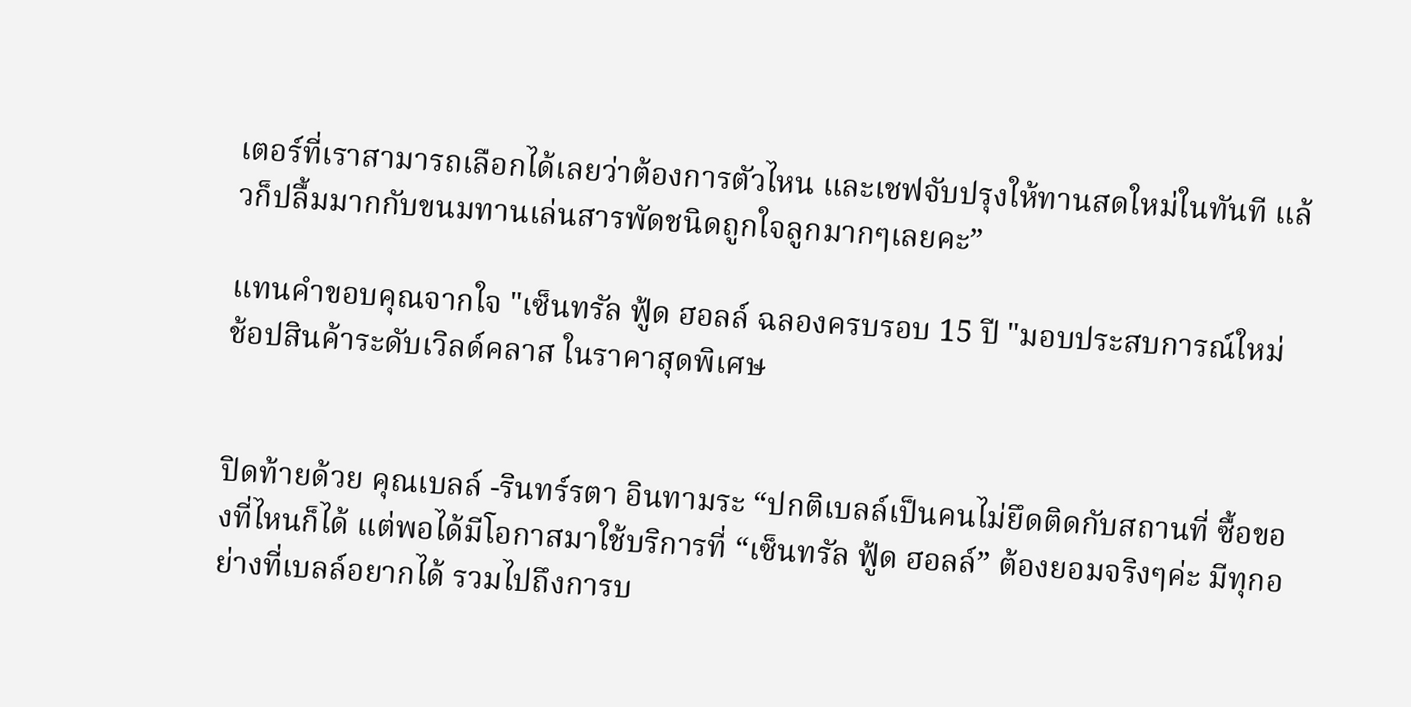เตอร์ที่เราสามารถเลือกได้เลยว่าต้องการตัวไหน และเชฟจับปรุงให้ทานสดใหม่ในทันที แล้วก็ปลื้มมากกับขนมทานเล่นสารพัดชนิดถูกใจลูกมากๆเลยคะ”

แทนคำขอบคุณจากใจ "เซ็นทรัล ฟู้ด ฮอลล์ ฉลองครบรอบ 15 ปี "มอบประสบการณ์ใหม่ ช้อปสินค้าระดับเวิลด์คลาส ในราคาสุดพิเศษ


ปิดท้ายด้วย คุณเบลล์ -รินทร์รตา อินทามระ “ปกติเบลล์เป็นคนไม่ยึดติดกับสถานที่ ซื้อของที่ไหนก็ได้ แต่พอได้มีโอกาสมาใช้บริการที่ “เซ็นทรัล ฟู้ด ฮอลล์” ต้องยอมจริงๆค่ะ มีทุกอย่างที่เบลล์อยากได้ รวมไปถึงการบ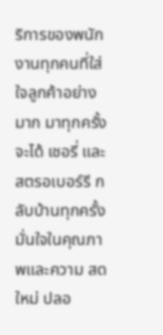ริการของพนักงานทุกคนที่ใส่ใจลูกค้าอย่างมาก มาทุกครั้งจะได้ เชอรี่ และสตรอเบอร์รี กลับบ้านทุกครั้ง มั่นใจในคุณภาพและความ สด ใหม่ ปลอ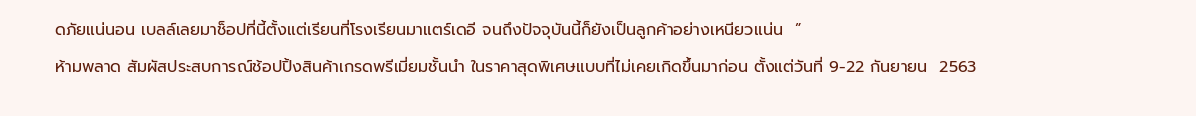ดภัยแน่นอน เบลล์เลยมาช็อปที่นี้ตั้งแต่เรียนที่โรงเรียนมาแตร์เดอี จนถึงปัจจุบันนี้ก็ยังเป็นลูกค้าอย่างเหนียวแน่น  ”
ห้ามพลาด สัมผัสประสบการณ์ช้อปปิ้งสินค้าเกรดพรีเมี่ยมชั้นนำ ในราคาสุดพิเศษแบบที่ไม่เคยเกิดขึ้นมาก่อน ตั้งแต่วันที่ 9-22 กันยายน  2563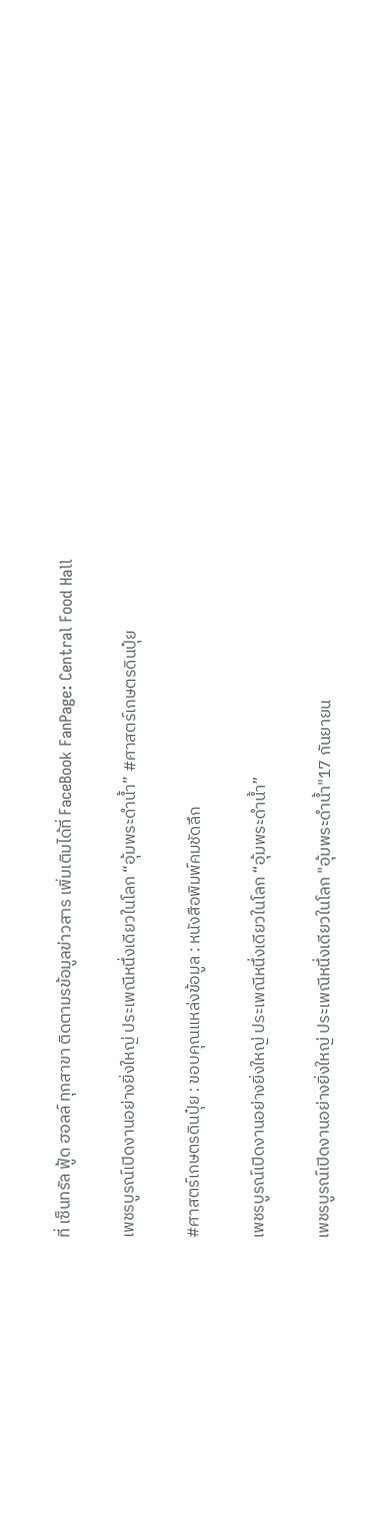ที่ เซ็นทรัล ฟู้ด ฮอลล์ ทุกสาขา ติดตามรข้อมูลข่าวสาร เพิ่มเติมได้ที่ FaceBook FanPage: Central Food Hall

เพชรบูรณ์เปิดงานอย่างยิ่งใหญ่ ประเพณีหนึ่งเดียวในโลก “อุ้มพระดำน้ำ” #ศาสตร์เกษตรดินปุ๋ย

#ศาสตร์เกษตรดินปุ๋ย : ขอบคุณแหล่งข้อมูล : หนังสือพิมพ์คมชัดลึก

เพชรบูรณ์เปิดงานอย่างยิ่งใหญ่ ประเพณีหนึ่งเดียวในโลก “อุ้มพระดำน้ำ”

เพชรบูรณ์เปิดงานอย่างยิ่งใหญ่ ประเพณีหนึ่งเดียวในโลก "อุ้มพระดำน้ำ"17 กันยายน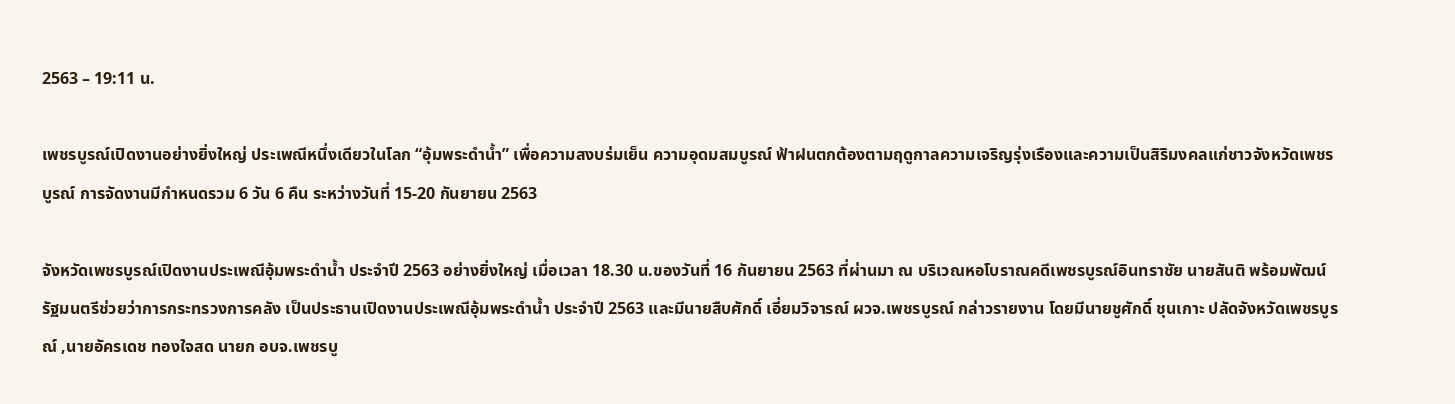2563 – 19:11 น.

เพชรบูรณ์เปิดงานอย่างยิ่งใหญ่ ประเพณีหนึ่งเดียวในโลก “อุ้มพระดำน้ำ” เพื่อความสงบร่มเย็น ความอุดมสมบูรณ์ ฟ้าฝนตกต้องตามฤดูกาลความเจริญรุ่งเรืองและความเป็นสิริมงคลแก่ชาวจังหวัดเพชรบูรณ์ การจัดงานมีกำหนดรวม 6 วัน 6 คืน ระหว่างวันที่ 15-20 กันยายน 2563

จังหวัดเพชรบูรณ์เปิดงานประเพณีอุ้มพระดำน้ำ ประจำปี 2563 อย่างยิ่งใหญ่ เมื่อเวลา 18.30 น.ของวันที่ 16 กันยายน 2563 ที่ผ่านมา ณ บริเวณหอโบราณคดีเพชรบูรณ์อินทราชัย นายสันติ พร้อมพัฒน์ รัฐมนตรีช่วยว่าการกระทรวงการคลัง เป็นประธานเปิดงานประเพณีอุ้มพระดำน้ำ ประจำปี 2563 และมีนายสืบศักดิ์ เอี่ยมวิจารณ์ ผวจ.เพชรบูรณ์ กล่าวรายงาน โดยมีนายชูศักดิ์ ชุนเกาะ ปลัดจังหวัดเพชรบูรณ์ ,นายอัครเดช ทองใจสด นายก อบจ.เพชรบู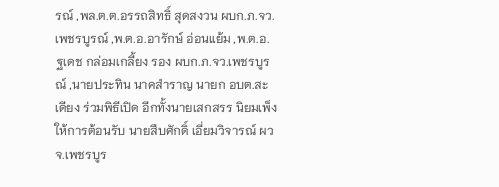รณ์ ,พล.ต.ต.อรรถสิทธิ์ สุดสงวน ผบก.ภ.จว.เพชรบูรณ์ ,พ.ต.อ.อารักษ์ อ่อนแย้ม ,พ.ต.อ.ฐเดช กล่อมเกลี้ยง รอง ผบก.ภ.จว.เพชรบูรณ์ ,นายประทิน นาคสำราญ นายก อบต.สะเดียง ร่วมพิธีเปิด อีกทั้งนายเสกสรร นิยมเพ็ง ให้การต้อนรับ นายสืบศักดิ์ เอี่ยมวิจารณ์ ผวจ.เพชรบูร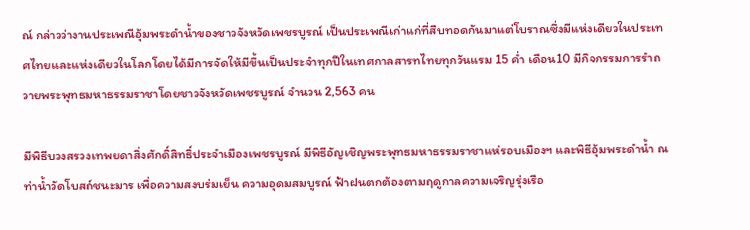ณ์ กล่าวว่างานประเพณีอุ้มพระดำน้ำของชาวจังหวัดเพชรบูรณ์ เป็นประเพณีเก่าแก่ที่สืบทอดกันมาแต่โบราณซึ่งมีแห่งเดียวในประเทศไทยและแห่งเดียวในโลกโดยได้มีการจัดให้มีขึ้นเป็นประจำทุกปีในเทศกาลสารทไทยทุกวันแรม 15 ค่ำ เดือน10 มีกิจกรรมการรำถวายพระพุทธมหาธรรมราชาโดยชาวจังหวัดเพชรบูรณ์ จำนวน 2,563 คน

มีพิธีบวงสรวงเทพยดาสิ่งศักดิ์สิทธิ์ประจำเมืองเพชรบูรณ์ มีพิธีอัญเชิญพระพุทธมหาธรรมราชาแห่รอบเมืองฯ และพิธีอุ้มพระดำน้ำ ณ ท่าน้ำวัดโบสถ์ชนะมาร เพื่อความสงบร่มเย็น ความอุดมสมบูรณ์ ฟ้าฝนตกต้องตามฤดูกาลความเจริญรุ่งเรือ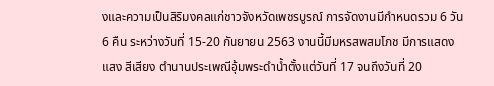งและความเป็นสิริมงคลแก่ชาวจังหวัดเพชรบูรณ์ การจัดงานมีกำหนดรวม 6 วัน 6 คืน ระหว่างวันที่ 15-20 กันยายน 2563 งานนี้มีมหรสพสมโภช มีการแสดงแสง สีเสียง ตำนานประเพณีอุ้มพระดำน้ำตั้งแต่วันที่ 17 จนถึงวันที่ 20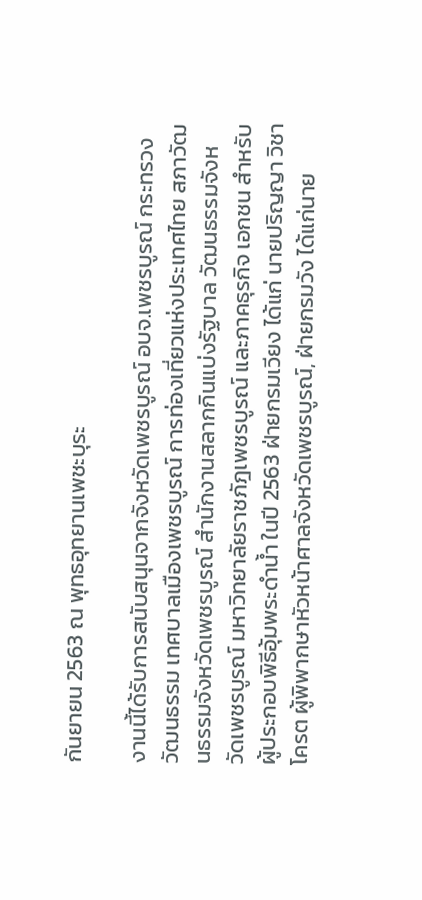กันยายน 2563 ณ พุทธอุทยานเพชะบุระ

งานนี้ได้รับการสนับสนุนจากจังหวัดเพชรบูรณ์ อบจ.เพชรบูรณ์ กระทรวงวัฒนธรรม เทศบาลเมืองเพชรบูรณ์ การท่องเที่ยวแห่งประเทศไทย สภาวัฒนธรรมจังหวัดเพชรบูรณ์ สำนักงานสลากกินแบ่งรัฐบาล วัฒนธรรมจังหวัดเพชรบูรณ์ มหาวิทยาลัยราชภัฎเพชรบูรณ์ และภาคธุรกิจ เอกชน สำหรับผู้ประกอบพิธีอุ้มพระดำน้ำ ในปี 2563 ฝ่ายกรมเวียง ได้แก่ นายปริญญา วิชาโครต ผู้พิพากษาหัวหน้าศาลจังหวัดเพชรบูรณ์, ฝ่ายกรมวัง ได้แก่นาย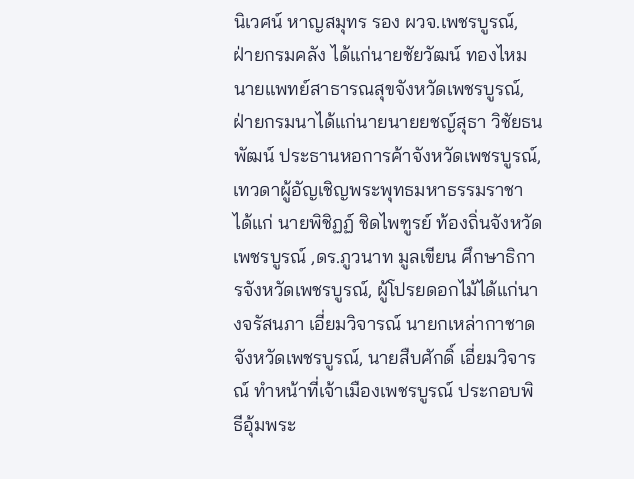นิเวศน์ หาญสมุทร รอง ผวจ.เพชรบูรณ์, ฝ่ายกรมคลัง ได้แก่นายชัยวัฒน์ ทองไหม นายแพทย์สาธารณสุขจังหวัดเพชรบูรณ์, ฝ่ายกรมนาได้แก่นายนายยชญ์สุธา วิชัยธนพัฒน์ ประธานหอการค้าจังหวัดเพชรบูรณ์, เทวดาผู้อัญเชิญพระพุทธมหาธรรมราชา ได้แก่ นายพิชิฏฏ์ ชิดไพฑูรย์ ท้องถิ่นจังหวัดเพชรบูรณ์ ,ดร.ภูวนาท มูลเขียน ศึกษาธิการจังหวัดเพชรบูรณ์, ผู้โปรยดอกไม้ได้แก่นางจรัสนภา เอี่ยมวิจารณ์ นายกเหล่ากาชาดจังหวัดเพชรบูรณ์, นายสืบศักดิ์ เอี่ยมวิจารณ์ ทำหน้าที่เจ้าเมืองเพชรบูรณ์ ประกอบพิธีอุ้มพระ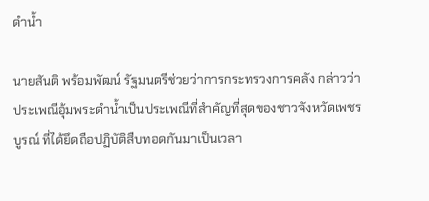ดำน้ำ

นายสันติ พร้อมพัฒน์ รัฐมนตรีช่วยว่าการกระทรวงการคลัง กล่าวว่าประเพณีอุ้มพระดำน้ำเป็นประเพณีที่สำคัญที่สุดของชาวจังหวัดเพชรบูรณ์ ที่ได้ยึดถือปฏิบัติสืบทอดกันมาเป็นเวลา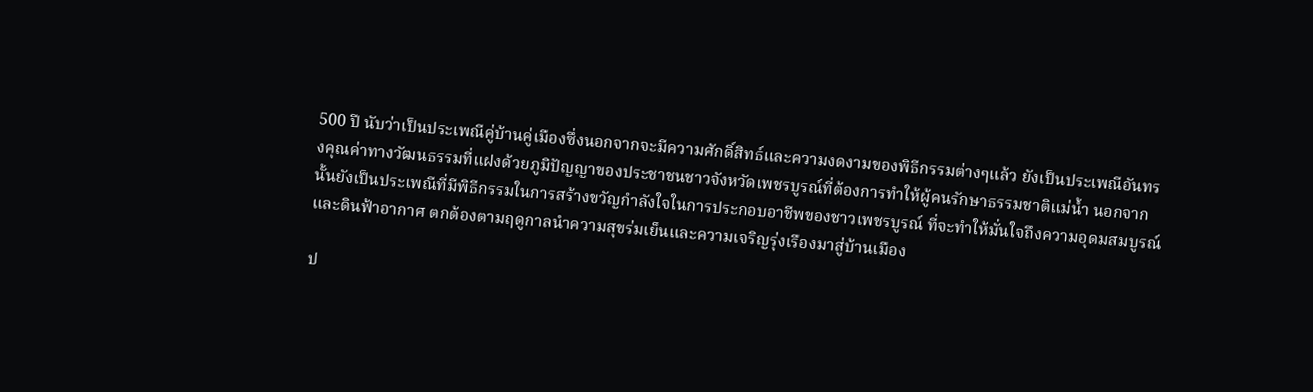500 ปี นับว่าเป็นประเพณีคู่บ้านคู่เมืองซึ่งนอกจากจะมีความศักดิ์สิทธ์และความงดงามของพิธีกรรมต่างๆแล้ว ยังเป็นประเพณีอันทรงคุณค่าทางวัฒนธรรมที่แฝงด้วยภูมิปัญญาของประชาชนชาวจังหวัดเพชรบูรณ์ที่ต้องการทำให้ผู้คนรักษาธรรมชาติแม่น้ำ นอกจากนั้นยังเป็นประเพณีที่มีพิธีกรรมในการสร้างขวัญกำลังใจในการประกอบอาชีพของชาวเพชรบูรณ์ ที่จะทำให้มั่นใจถึงความอุดมสมบูรณ์และดินฟ้าอากาศ ตกต้องตามฤดูกาลนำความสุขร่มเย็นและความเจริญรุ่งเรืองมาสู่บ้านเมือง

ป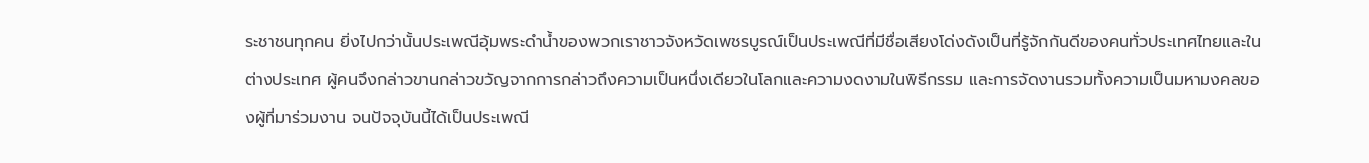ระชาชนทุกคน ยิ่งไปกว่านั้นประเพณีอุ้มพระดำน้ำของพวกเราชาวจังหวัดเพชรบูรณ์เป็นประเพณีที่มีชื่อเสียงโด่งดังเป็นที่รู้จักกันดีของคนทั่วประเทศไทยและในต่างประเทศ ผู้คนจึงกล่าวขานกล่าวขวัญจากการกล่าวถึงความเป็นหนึ่งเดียวในโลกและความงดงามในพิธีกรรม และการจัดงานรวมทั้งความเป็นมหามงคลของผู้ที่มาร่วมงาน จนปัจจุบันนี้ได้เป็นประเพณี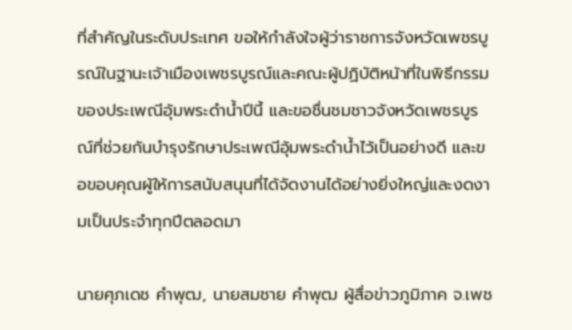ที่สำคัญในระดับประเทศ ขอให้กำลังใจผู้ว่าราชการจังหวัดเพชรบูรณ์ในฐานะเจ้าเมืองเพชรบูรณ์และคณะผู้ปฏิบัติหน้าที่ในพิธีกรรมของประเพณีอุ้มพระดำน้ำปีนี้ และขอชื่นชมชาวจังหวัดเพชรบูรณ์ที่ช่วยกันบำรุงรักษาประเพณีอุ้มพระดำน้ำไว้เป็นอย่างดี และขอขอบคุณผู้ให้การสนับสนุนที่ได้จัดงานได้อย่างยิ่งใหญ่และงดงามเป็นประจำทุกปีตลอดมา

นายศุภเดช คำพุฒ, นายสมชาย คำพุฒ ผู้สื่อข่าวภูมิภาค จ.เพช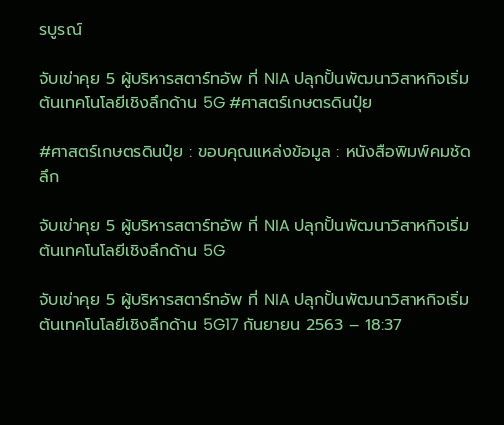รบูรณ์

จับเข่าคุย 5 ผู้บริหารสตาร์ทอัพ ที่ NIA ปลุกปั้นพัฒนาวิสาหกิจเริ่มต้นเทคโนโลยีเชิงลึกด้าน 5G #ศาสตร์เกษตรดินปุ๋ย

#ศาสตร์เกษตรดินปุ๋ย : ขอบคุณแหล่งข้อมูล : หนังสือพิมพ์คมชัดลึก

จับเข่าคุย 5 ผู้บริหารสตาร์ทอัพ ที่ NIA ปลุกปั้นพัฒนาวิสาหกิจเริ่มต้นเทคโนโลยีเชิงลึกด้าน 5G

จับเข่าคุย 5 ผู้บริหารสตาร์ทอัพ ที่ NIA ปลุกปั้นพัฒนาวิสาหกิจเริ่มต้นเทคโนโลยีเชิงลึกด้าน 5G17 กันยายน 2563 – 18:37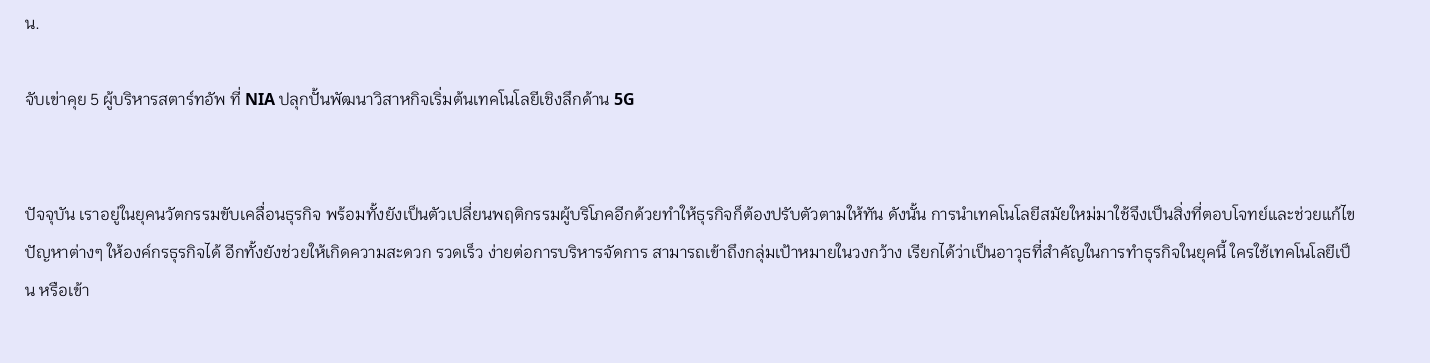น.

จับเข่าคุย 5 ผู้บริหารสตาร์ทอัพ ที่ NIA ปลุกปั้นพัฒนาวิสาหกิจเริ่มต้นเทคโนโลยีเชิงลึกด้าน 5G


ปัจจุบัน เราอยู่ในยุคนวัตกรรมขับเคลื่อนธุรกิจ พร้อมทั้งยังเป็นตัวเปลี่ยนพฤติกรรมผู้บริโภคอีกด้วยทำให้ธุรกิจก็ต้องปรับตัวตามให้ทัน ดังนั้น การนำเทคโนโลยีสมัยใหม่มาใช้จึงเป็นสิ่งที่ตอบโจทย์และช่วยแก้ไขปัญหาต่างๆ ให้องค์กรธุรกิจได้ อีกทั้งยังช่วยให้เกิดความสะดวก รวดเร็ว ง่ายต่อการบริหารจัดการ สามารถเข้าถึงกลุ่มเป้าหมายในวงกว้าง เรียกได้ว่าเป็นอาวุธที่สำคัญในการทำธุรกิจในยุคนี้ ใครใช้เทคโนโลยีเป็น หรือเข้า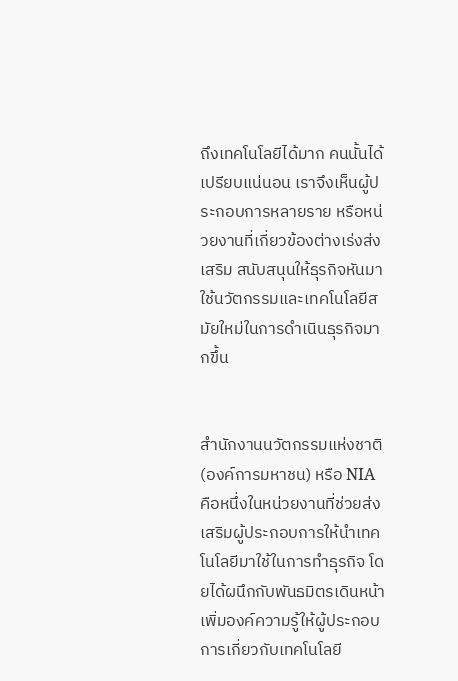ถึงเทคโนโลยีได้มาก คนนั้นได้เปรียบแน่นอน เราจึงเห็นผู้ประกอบการหลายราย หรือหน่วยงานที่เกี่ยวข้องต่างเร่งส่งเสริม สนับสนุนให้ธุรกิจหันมาใช้นวัตกรรมและเทคโนโลยีสมัยใหม่ในการดำเนินธุรกิจมากขึ้น


สำนักงานนวัตกรรมแห่งชาติ (องค์การมหาชน) หรือ NIA คือหนึ่งในหน่วยงานที่ช่วยส่งเสริมผู้ประกอบการให้นำเทคโนโลยีมาใช้ในการทำธุรกิจ โดยได้ผนึกกับพันธมิตรเดินหน้าเพิ่มองค์ความรู้ให้ผู้ประกอบการเกี่ยวกับเทคโนโลยี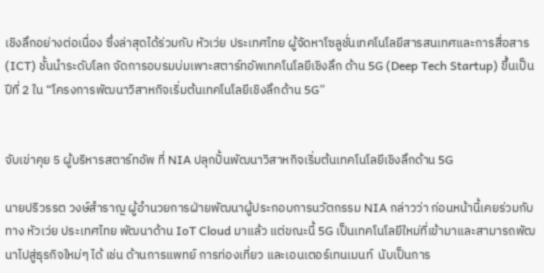เชิงลึกอย่างต่อเนื่อง ซึ่งล่าสุดได้ร่วมกับ หัวเว่ย ประเทศไทย ผู้จัดหาโซลูชั่นเทคโนโลยีสารสนเทศและการสื่อสาร (ICT) ชั้นนำระดับโลก จัดการอบรมบ่มเพาะสตาร์ทอัพเทคโนโลยีเชิงลึก ด้าน 5G (Deep Tech Startup) ขึ้นเป็นปีที่ 2 ใน “โครงการพัฒนาวิสาหกิจเริ่มต้นเทคโนโลยีเชิงลึกด้าน 5G”


จับเข่าคุย 5 ผู้บริหารสตาร์ทอัพ ที่ NIA ปลุกปั้นพัฒนาวิสาหกิจเริ่มต้นเทคโนโลยีเชิงลึกด้าน 5G

นายปริวรรต วงษ์สำราญ ผู้อำนวยการฝ่ายพัฒนาผู้ประกอบการนวัตกรรม NIA กล่าวว่า ก่อนหน้านี้เคยร่วมกับทาง หัวเว่ย ประเทศไทย พัฒนาด้าน IoT Cloud มาแล้ว แต่ขณะนี้ 5G เป็นเทคโนโลยีใหม่ที่เข้ามาและสามารถพัฒนาไปสู่ธุรกิจใหม่ๆ ได้ เช่น ด้านการแพทย์ การท่องเที่ยว และเอนเตอร์เทนเมนท์  นับเป็นการ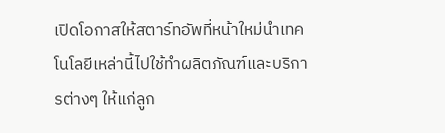เปิดโอกาสให้สตาร์ทอัพที่หน้าใหม่นำเทคโนโลยีเหล่านี้ไปใช้ทำผลิตภัณฑ์และบริการต่างๆ ให้แก่ลูก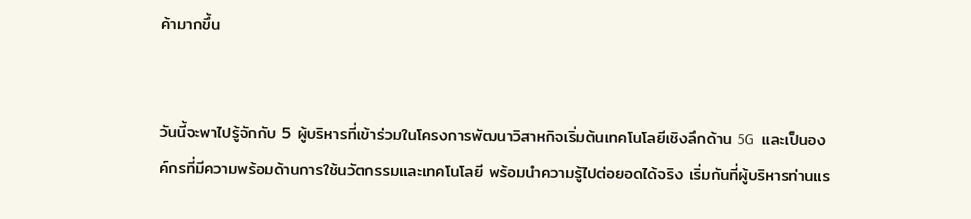ค้ามากขึ้น


วันนี้จะพาไปรู้จักกับ 5 ผู้บริหารที่เข้าร่วมในโครงการพัฒนาวิสาหกิจเริ่มต้นเทคโนโลยีเชิงลึกด้าน 5G  และเป็นองค์กรที่มีความพร้อมด้านการใช้นวัตกรรมและเทคโนโลยี พร้อมนำความรู้ไปต่อยอดได้จริง เริ่มกันที่ผู้บริหารท่านแร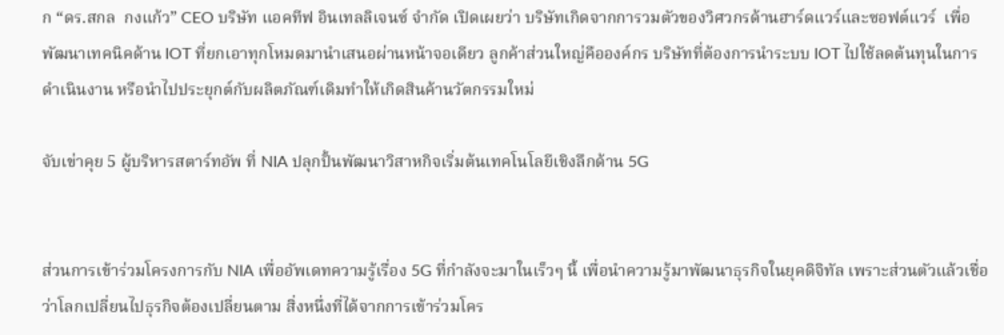ก “ดร.สกล  กงแก้ว” CEO บริษัท แอคทีฟ อินเทลลิเจนซ์ จำกัด เปิดเผยว่า บริษัทเกิดจากการวมตัวของวิศวกรด้านฮาร์ดแวร์และซอฟต์แวร์  เพื่อพัฒนาเทคนิคด้าน IOT ที่ยกเอาทุกโหมดมานำเสนอผ่านหน้าจอเดียว ลูกค้าส่วนใหญ่คือองค์กร บริษัทที่ต้องการนำระบบ IOT ไปใช้ลดต้นทุนในการดำเนินงาน หรือนำไปประยุกต์กับผลิตภัณฑ์เดิมทำให้เกิดสินค้านวัตกรรมใหม่

จับเข่าคุย 5 ผู้บริหารสตาร์ทอัพ ที่ NIA ปลุกปั้นพัฒนาวิสาหกิจเริ่มต้นเทคโนโลยีเชิงลึกด้าน 5G


ส่วนการเข้าร่วมโครงการกับ NIA เพื่ออัพเดทความรู้เรื่อง 5G ที่กำลังจะมาในเร็วๆ นี้ เพื่อนำความรู้มาพัฒนาธุรกิจในยุคดิจิทัล เพราะส่วนตัวแล้วเชื่อว่าโลกเปลี่ยนไปธุรกิจต้องเปลี่ยนตาม สิ่งหนึ่งที่ได้จากการเข้าร่วมโคร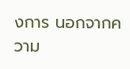งการ นอกจากความ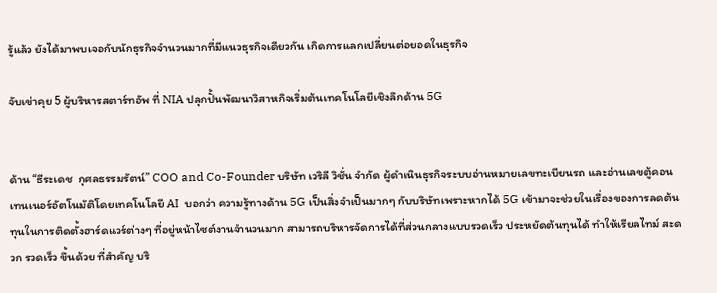รู้แล้ว ยังได้มาพบเจอกับนักธุรกิจจำนวนมากที่มีแนวธุรกิจเดียวกัน เกิดการแลกเปลี่ยนต่อยอดในธุรกิจ

จับเข่าคุย 5 ผู้บริหารสตาร์ทอัพ ที่ NIA ปลุกปั้นพัฒนาวิสาหกิจเริ่มต้นเทคโนโลยีเชิงลึกด้าน 5G


ด้าน “ธีระเดช  กุศลธรรมรัตน์” COO and Co-Founder บริษัท เวริลี วิชั่น จำกัด ผู้ดำเนินธุรกิจระบบอ่านหมายเลขทะเบียนรถ และอ่านเลขตู้คอนเทนเนอร์อัตโนมัติโดยเทคโนโลยี AI  บอกว่า ความรู้ทางด้าน 5G เป็นสิ่งจำเป็นมากๆ กับบริษัทเพราะหากได้ 5G เข้ามาจะช่วยในเรื่องของการลดต้นทุนในการติดตั้งฮาร์ดแวร์ต่างๆ ที่อยู่หน้าไซต์งานจำนวนมาก สามารถบริหารจัดการได้ที่ส่วนกลางแบบรวดเร็ว ประหยัดต้นทุนได้ ทำให้เรียลไทม์ สะดวก รวดเร็ว ขึ้นด้วย ที่สำคัญ บริ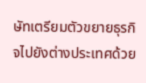ษัทเตรียมตัวขยายธุรกิจไปยังต่างประเทศด้วย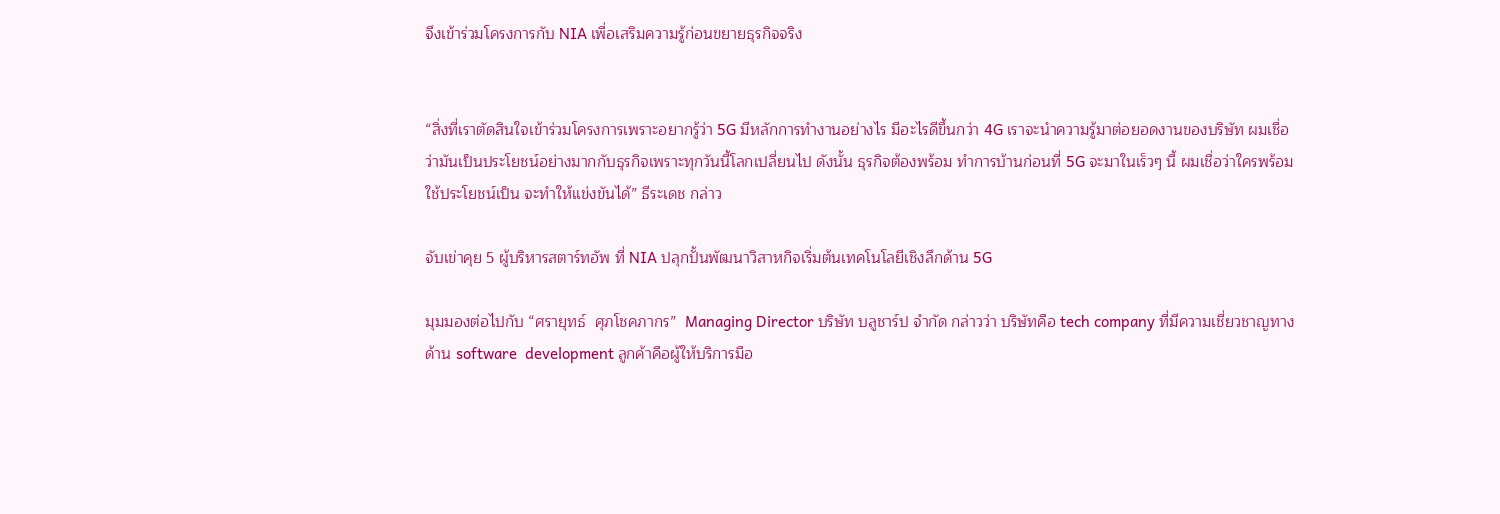จึงเข้าร่วมโครงการกับ NIA เพื่อเสริมความรู้ก่อนขยายธุรกิจจริง


“สิ่งที่เราตัดสินใจเข้าร่วมโครงการเพราะอยากรู้ว่า 5G มีหลักการทำงานอย่างไร มีอะไรดีขึ้นกว่า 4G เราจะนำความรู้มาต่อยอดงานของบริษัท ผมเชื่อว่ามันเป็นประโยชน์อย่างมากกับธุรกิจเพราะทุกวันนี้โลกเปลี่ยนไป ดังนั้น ธุรกิจต้องพร้อม ทำการบ้านก่อนที่ 5G จะมาในเร็วๆ นี้ ผมเชื่อว่าใครพร้อม ใช้ประโยชน์เป็น จะทำให้แข่งขันได้” ธีระเดช กล่าว

จับเข่าคุย 5 ผู้บริหารสตาร์ทอัพ ที่ NIA ปลุกปั้นพัฒนาวิสาหกิจเริ่มต้นเทคโนโลยีเชิงลึกด้าน 5G

มุมมองต่อไปกับ “ศรายุทธ์  ศุภโชคภากร”  Managing Director บริษัท บลูชาร์ป จำกัด กล่าวว่า บริษัทคือ tech company ที่มีความเชี่ยวชาญทางด้าน software  development ลูกค้าคือผู้ให้บริการมือ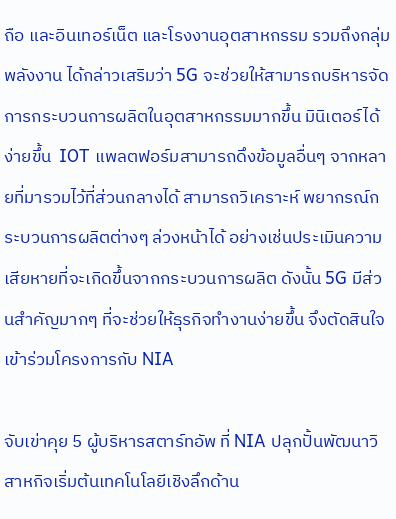ถือ และอินเทอร์เน็ต และโรงงานอุตสาหกรรม รวมถึงกลุ่มพลังงาน ได้กล่าวเสริมว่า 5G จะช่วยให้สามารถบริหารจัดการกระบวนการผลิตในอุตสาหกรรมมากขึ้น มินิเตอร์ได้ง่ายขึ้น  IOT แพลตฟอร์มสามารถดึงข้อมูลอื่นๆ จากหลายที่มารวมไว้ที่ส่วนกลางได้ สามารถวิเคราะห์ พยากรณ์กระบวนการผลิตต่างๆ ล่วงหน้าได้ อย่างเช่นประเมินความเสียหายที่จะเกิดขึ้นจากกระบวนการผลิต ดังนั้น 5G มีส่วนสำคัญมากๆ ที่จะช่วยให้ธุรกิจทำงานง่ายขึ้น จึงตัดสินใจเข้าร่วมโครงการกับ NIA

จับเข่าคุย 5 ผู้บริหารสตาร์ทอัพ ที่ NIA ปลุกปั้นพัฒนาวิสาหกิจเริ่มต้นเทคโนโลยีเชิงลึกด้าน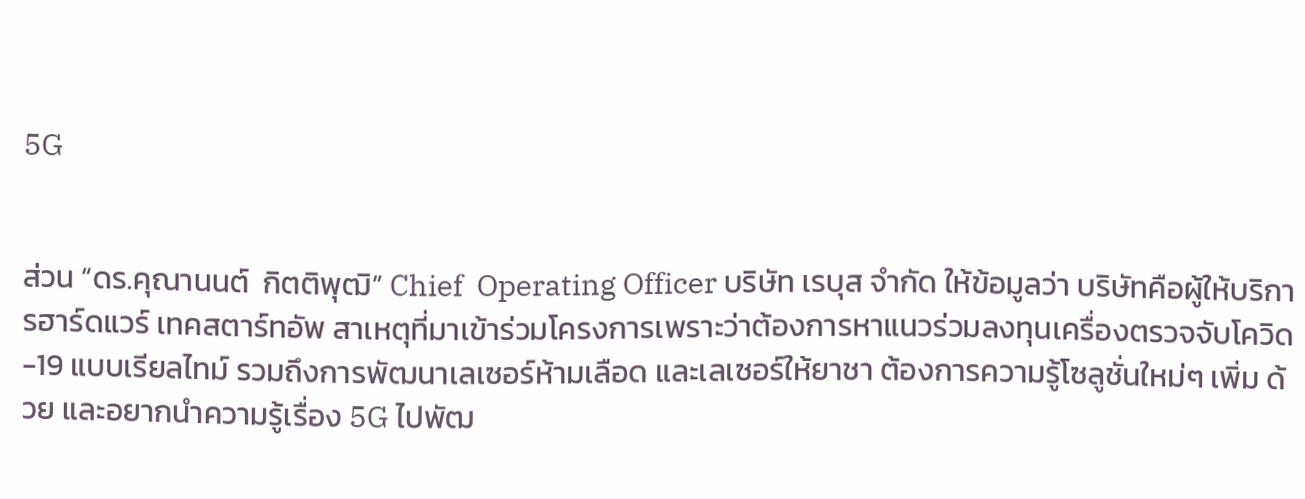5G


ส่วน “ดร.คุณานนต์  กิตติพุฒิ” Chief  Operating Officer บริษัท เรบุส จำกัด ให้ข้อมูลว่า บริษัทคือผู้ให้บริการฮาร์ดแวร์ เทคสตาร์ทอัพ สาเหตุที่มาเข้าร่วมโครงการเพราะว่าต้องการหาแนวร่วมลงทุนเครื่องตรวจจับโควิด-19 แบบเรียลไทม์ รวมถึงการพัฒนาเลเซอร์ห้ามเลือด และเลเซอร์ให้ยาชา ต้องการความรู้โซลูชั่นใหม่ๆ เพิ่ม ด้วย และอยากนำความรู้เรื่อง 5G ไปพัฒ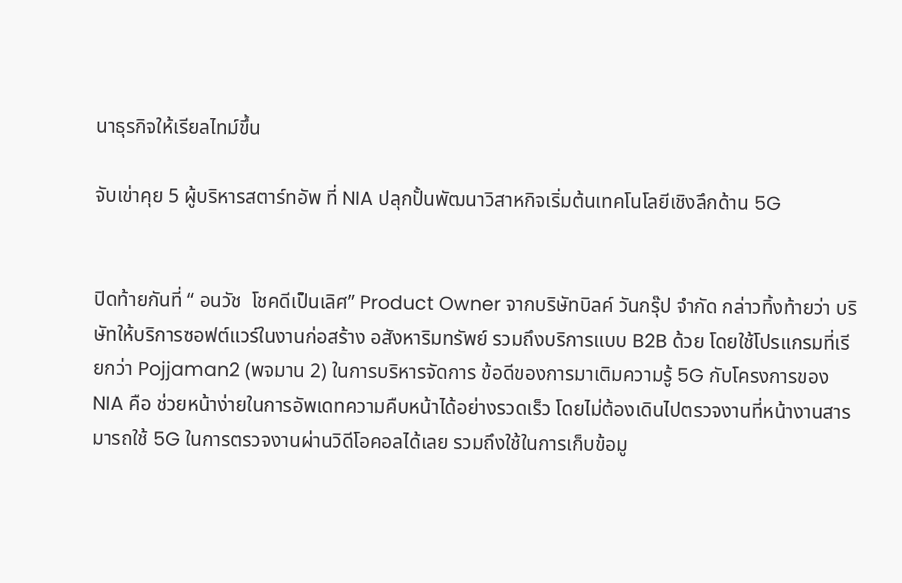นาธุรกิจให้เรียลไทม์ขึ้น

จับเข่าคุย 5 ผู้บริหารสตาร์ทอัพ ที่ NIA ปลุกปั้นพัฒนาวิสาหกิจเริ่มต้นเทคโนโลยีเชิงลึกด้าน 5G


ปิดท้ายกันที่ “ อนวัช  โชคดีเป็นเลิศ” Product Owner จากบริษัทบิลค์ วันกรุ๊ป จำกัด กล่าวทิ้งท้ายว่า บริษัทให้บริการซอฟต์แวร์ในงานก่อสร้าง อสังหาริมทรัพย์ รวมถึงบริการแบบ B2B ด้วย โดยใช้โปรแกรมที่เรียกว่า Pojjaman2 (พจมาน 2) ในการบริหารจัดการ ข้อดีของการมาเติมความรู้ 5G กับโครงการของ NIA คือ ช่วยหน้าง่ายในการอัพเดทความคืบหน้าได้อย่างรวดเร็ว โดยไม่ต้องเดินไปตรวจงานที่หน้างานสารมารถใช้ 5G ในการตรวจงานผ่านวิดีโอคอลได้เลย รวมถึงใช้ในการเก็บข้อมู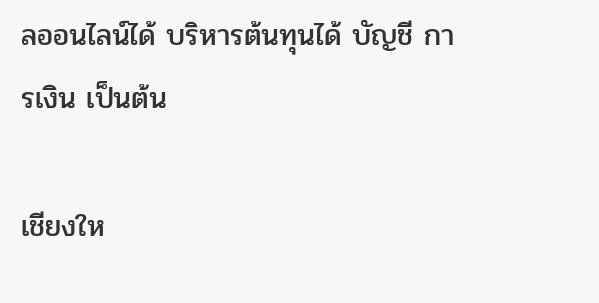ลออนไลน์ได้ บริหารต้นทุนได้ บัญชี การเงิน เป็นต้น

เชียงให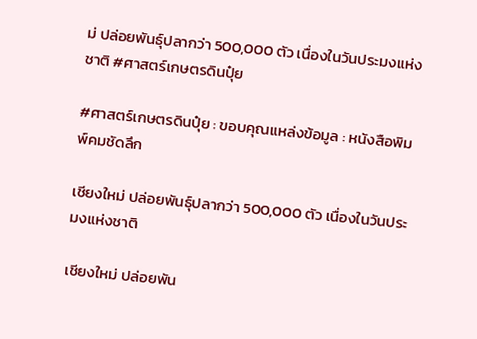ม่ ปล่อยพันธุ์ปลากว่า 500,000 ตัว เนื่องในวันประมงแห่งชาติ #ศาสตร์เกษตรดินปุ๋ย

#ศาสตร์เกษตรดินปุ๋ย : ขอบคุณแหล่งข้อมูล : หนังสือพิมพ์คมชัดลึก

เชียงใหม่ ปล่อยพันธุ์ปลากว่า 500,000 ตัว เนื่องในวันประมงแห่งชาติ

เชียงใหม่ ปล่อยพัน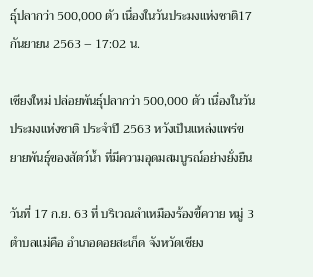ธุ์ปลากว่า 500,000 ตัว เนื่องในวันประมงแห่งชาติ17 กันยายน 2563 – 17:02 น.

เชียงใหม่ ปล่อยพันธุ์ปลากว่า 500,000 ตัว เนื่องในวันประมงแห่งชาติ ประจำปี 2563 หวังเป็นแหล่งแพร่ขยายพันธุ์ของสัตว์น้ำ ที่มีความอุดมสมบูรณ์อย่างยั่งยืน

วันที่ 17 ก.ย. 63 ที่ บริเวณลำเหมืองร้องขี้ควาย หมู่ 3 ตำบลแม่คือ อำเภอดอยสะเก็ด จังหวัดเชียง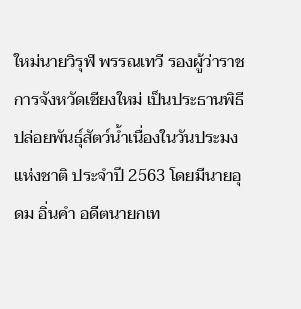ใหม่นายวิรุฬ พรรณเทวี รองผู้ว่าราชการจังหวัดเชียงใหม่ เป็นประธานพิธีปล่อยพันธุ์สัตว์น้ำเนื่องในวันประมงแห่งชาติ ประจำปี 2563 โดยมีนายอุดม อิ่นคำ อดีตนายกเท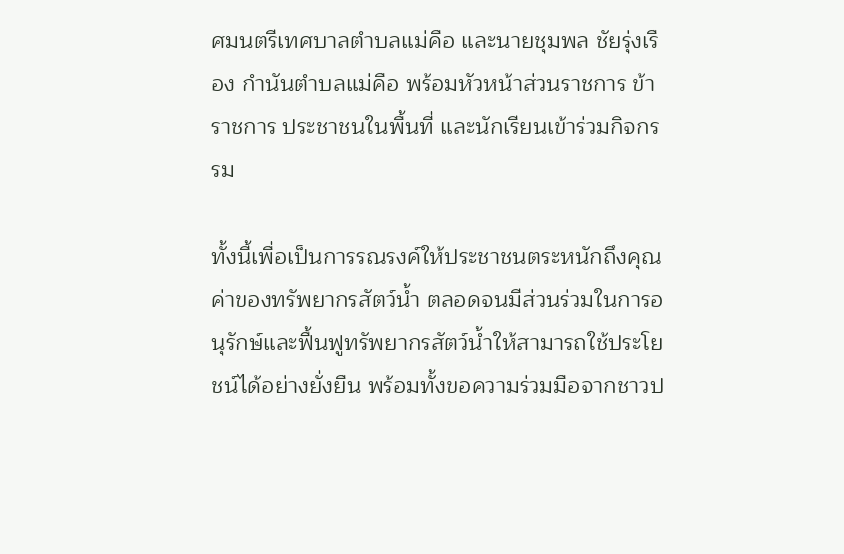ศมนตรีเทศบาลตำบลแม่คือ และนายชุมพล ชัยรุ่งเรือง กำนันตำบลแม่คือ พร้อมหัวหน้าส่วนราชการ ข้าราชการ ประชาชนในพื้นที่ และนักเรียนเข้าร่วมกิจกรรม

ทั้งนี้เพื่อเป็นการรณรงค์ให้ประชาชนตระหนักถึงคุณค่าของทรัพยากรสัตว์น้ำ ตลอดจนมีส่วนร่วมในการอนุรักษ์และฟื้นฟูทรัพยากรสัตว์น้ำให้สามารถใช้ประโยชน์ได้อย่างยั่งยืน พร้อมทั้งขอความร่วมมือจากชาวป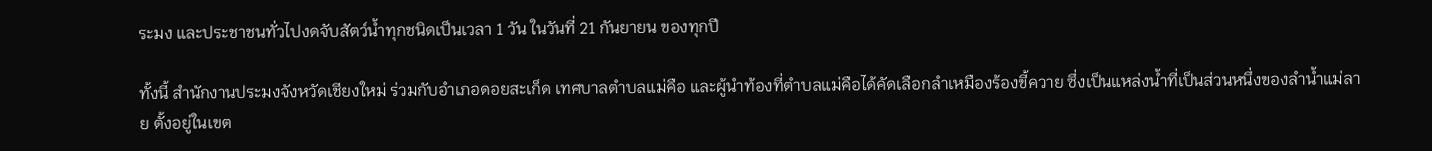ระมง และประชาชนทั่วไปงดจับสัตว์น้ำทุกชนิดเป็นเวลา 1 วัน ในวันที่ 21 กันยายน ของทุกปี

ทั้งนี้ สำนักงานประมงจังหวัดเชียงใหม่ ร่วมกับอำเภอดอยสะเก็ด เทศบาลตำบลแม่คือ และผู้นำท้องที่ตำบลแม่คือได้คัดเลือกลำเหมืองร้องขี้ควาย ซึ่งเป็นแหล่งน้ำที่เป็นส่วนหนึ่งของลำน้ำแม่ลาย ตั้งอยู่ในเขต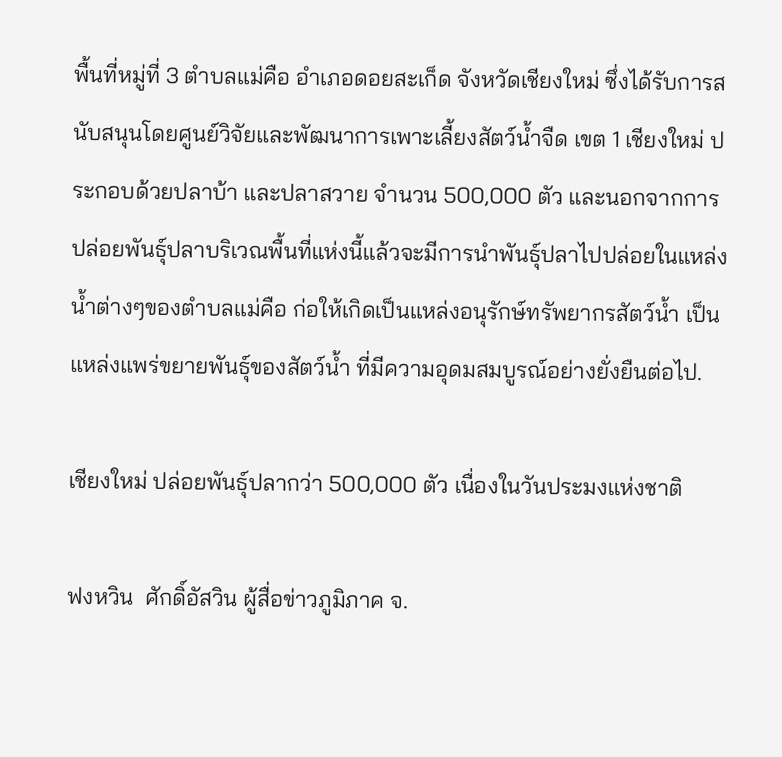พื้นที่หมู่ที่ 3 ตำบลแม่คือ อำเภอดอยสะเก็ด จังหวัดเชียงใหม่ ซึ่งได้รับการสนับสนุนโดยศูนย์วิจัยและพัฒนาการเพาะเลี้ยงสัตว์น้ำจืด เขต 1 เชียงใหม่ ประกอบด้วยปลาบ้า และปลาสวาย จำนวน 500,000 ตัว และนอกจากการปล่อยพันธุ์ปลาบริเวณพื้นที่แห่งนี้แล้วจะมีการนำพันธุ์ปลาไปปล่อยในแหล่งน้ำต่างๆของตำบลแม่คือ ก่อให้เกิดเป็นแหล่งอนุรักษ์ทรัพยากรสัตว์น้ำ เป็นแหล่งแพร่ขยายพันธุ์ของสัตว์น้ำ ที่มีความอุดมสมบูรณ์อย่างยั่งยืนต่อไป.

เชียงใหม่ ปล่อยพันธุ์ปลากว่า 500,000 ตัว เนื่องในวันประมงแห่งชาติ

ฟงหวิน  ศักดิ์อัสวิน ผู้สื่อข่าวภูมิภาค จ.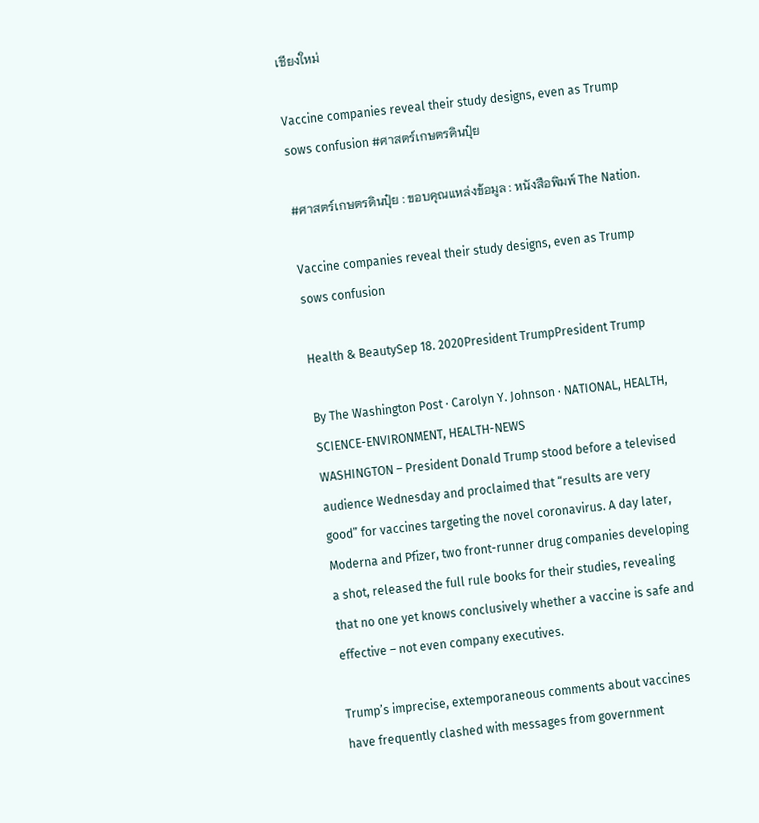เชียงใหม่

Vaccine companies reveal their study designs, even as Trump sows confusion #ศาสตร์เกษตรดินปุ๋ย

#ศาสตร์เกษตรดินปุ๋ย : ขอบคุณแหล่งข้อมูล : หนังสือพิมพ์ The Nation.

Vaccine companies reveal their study designs, even as Trump sows confusion

Health & BeautySep 18. 2020President TrumpPresident Trump

By The Washington Post · Carolyn Y. Johnson · NATIONAL, HEALTH, SCIENCE-ENVIRONMENT, HEALTH-NEWS
WASHINGTON – President Donald Trump stood before a televised audience Wednesday and proclaimed that “results are very good” for vaccines targeting the novel coronavirus. A day later, Moderna and Pfizer, two front-runner drug companies developing a shot, released the full rule books for their studies, revealing that no one yet knows conclusively whether a vaccine is safe and effective – not even company executives.

Trump’s imprecise, extemporaneous comments about vaccines have frequently clashed with messages from government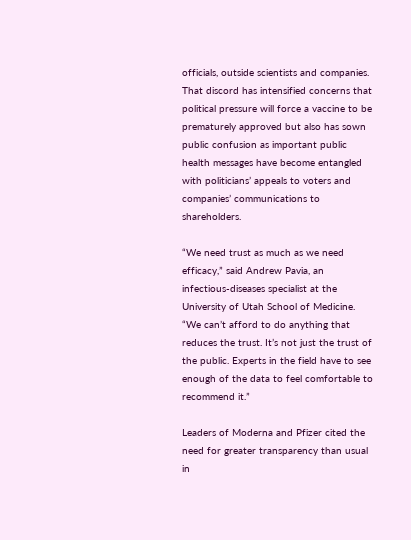officials, outside scientists and companies. That discord has intensified concerns that political pressure will force a vaccine to be prematurely approved but also has sown public confusion as important public health messages have become entangled with politicians’ appeals to voters and companies’ communications to shareholders.

“We need trust as much as we need efficacy,” said Andrew Pavia, an infectious-diseases specialist at the University of Utah School of Medicine. “We can’t afford to do anything that reduces the trust. It’s not just the trust of the public. Experts in the field have to see enough of the data to feel comfortable to recommend it.”

Leaders of Moderna and Pfizer cited the need for greater transparency than usual in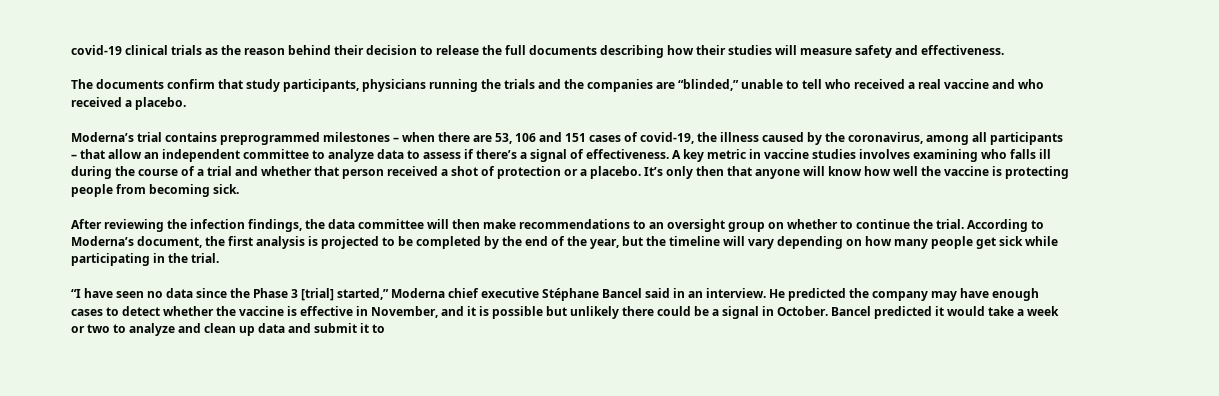covid-19 clinical trials as the reason behind their decision to release the full documents describing how their studies will measure safety and effectiveness.

The documents confirm that study participants, physicians running the trials and the companies are “blinded,” unable to tell who received a real vaccine and who received a placebo.

Moderna’s trial contains preprogrammed milestones – when there are 53, 106 and 151 cases of covid-19, the illness caused by the coronavirus, among all participants – that allow an independent committee to analyze data to assess if there’s a signal of effectiveness. A key metric in vaccine studies involves examining who falls ill during the course of a trial and whether that person received a shot of protection or a placebo. It’s only then that anyone will know how well the vaccine is protecting people from becoming sick.

After reviewing the infection findings, the data committee will then make recommendations to an oversight group on whether to continue the trial. According to Moderna’s document, the first analysis is projected to be completed by the end of the year, but the timeline will vary depending on how many people get sick while participating in the trial.

“I have seen no data since the Phase 3 [trial] started,” Moderna chief executive Stéphane Bancel said in an interview. He predicted the company may have enough cases to detect whether the vaccine is effective in November, and it is possible but unlikely there could be a signal in October. Bancel predicted it would take a week or two to analyze and clean up data and submit it to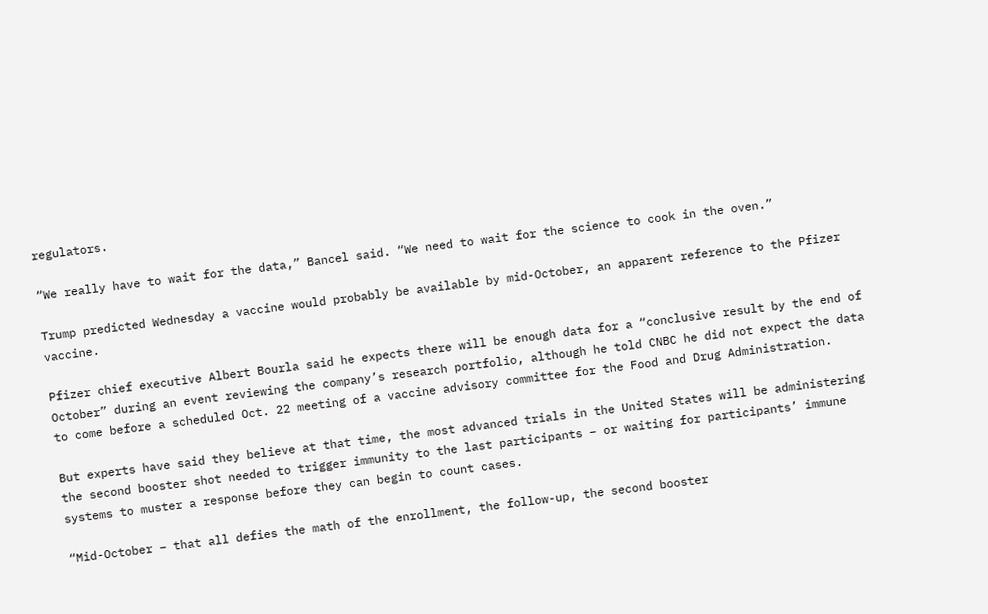regulators.

“We really have to wait for the data,” Bancel said. “We need to wait for the science to cook in the oven.”

Trump predicted Wednesday a vaccine would probably be available by mid-October, an apparent reference to the Pfizer vaccine.

Pfizer chief executive Albert Bourla said he expects there will be enough data for a “conclusive result by the end of October” during an event reviewing the company’s research portfolio, although he told CNBC he did not expect the data to come before a scheduled Oct. 22 meeting of a vaccine advisory committee for the Food and Drug Administration.

But experts have said they believe at that time, the most advanced trials in the United States will be administering the second booster shot needed to trigger immunity to the last participants – or waiting for participants’ immune systems to muster a response before they can begin to count cases.

“Mid-October – that all defies the math of the enrollment, the follow-up, the second booster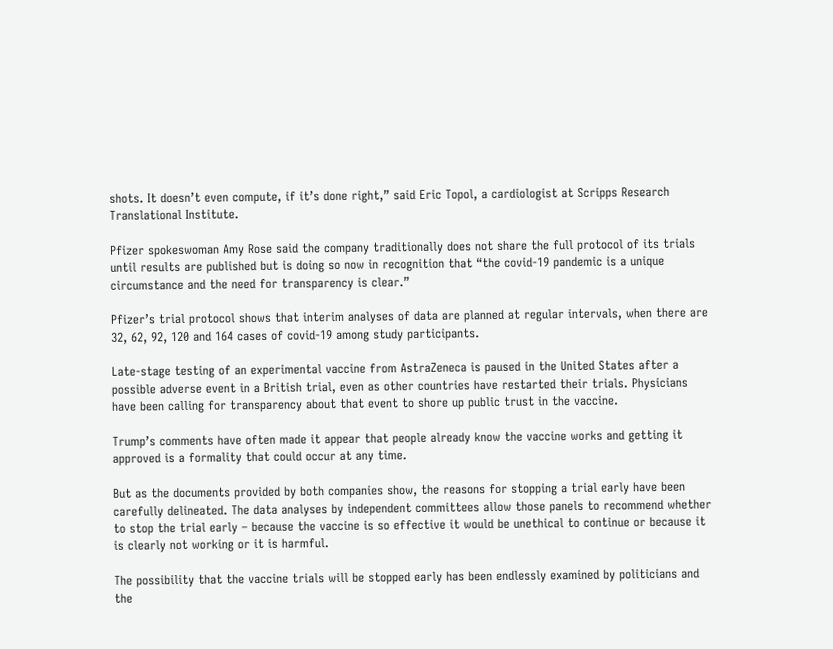shots. It doesn’t even compute, if it’s done right,” said Eric Topol, a cardiologist at Scripps Research Translational Institute.

Pfizer spokeswoman Amy Rose said the company traditionally does not share the full protocol of its trials until results are published but is doing so now in recognition that “the covid-19 pandemic is a unique circumstance and the need for transparency is clear.”

Pfizer’s trial protocol shows that interim analyses of data are planned at regular intervals, when there are 32, 62, 92, 120 and 164 cases of covid-19 among study participants.

Late-stage testing of an experimental vaccine from AstraZeneca is paused in the United States after a possible adverse event in a British trial, even as other countries have restarted their trials. Physicians have been calling for transparency about that event to shore up public trust in the vaccine.

Trump’s comments have often made it appear that people already know the vaccine works and getting it approved is a formality that could occur at any time.

But as the documents provided by both companies show, the reasons for stopping a trial early have been carefully delineated. The data analyses by independent committees allow those panels to recommend whether to stop the trial early – because the vaccine is so effective it would be unethical to continue or because it is clearly not working or it is harmful.

The possibility that the vaccine trials will be stopped early has been endlessly examined by politicians and the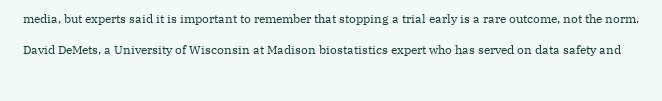media, but experts said it is important to remember that stopping a trial early is a rare outcome, not the norm.

David DeMets, a University of Wisconsin at Madison biostatistics expert who has served on data safety and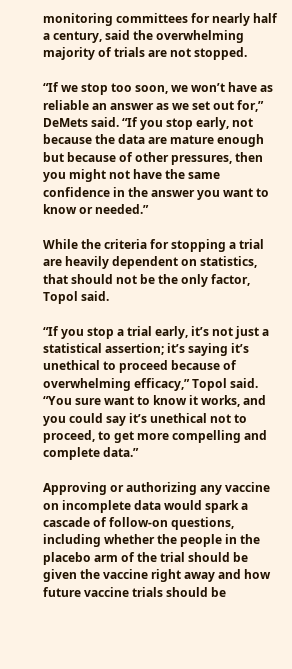monitoring committees for nearly half a century, said the overwhelming majority of trials are not stopped.

“If we stop too soon, we won’t have as reliable an answer as we set out for,” DeMets said. “If you stop early, not because the data are mature enough but because of other pressures, then you might not have the same confidence in the answer you want to know or needed.”

While the criteria for stopping a trial are heavily dependent on statistics, that should not be the only factor, Topol said.

“If you stop a trial early, it’s not just a statistical assertion; it’s saying it’s unethical to proceed because of overwhelming efficacy,” Topol said. “You sure want to know it works, and you could say it’s unethical not to proceed, to get more compelling and complete data.”

Approving or authorizing any vaccine on incomplete data would spark a cascade of follow-on questions, including whether the people in the placebo arm of the trial should be given the vaccine right away and how future vaccine trials should be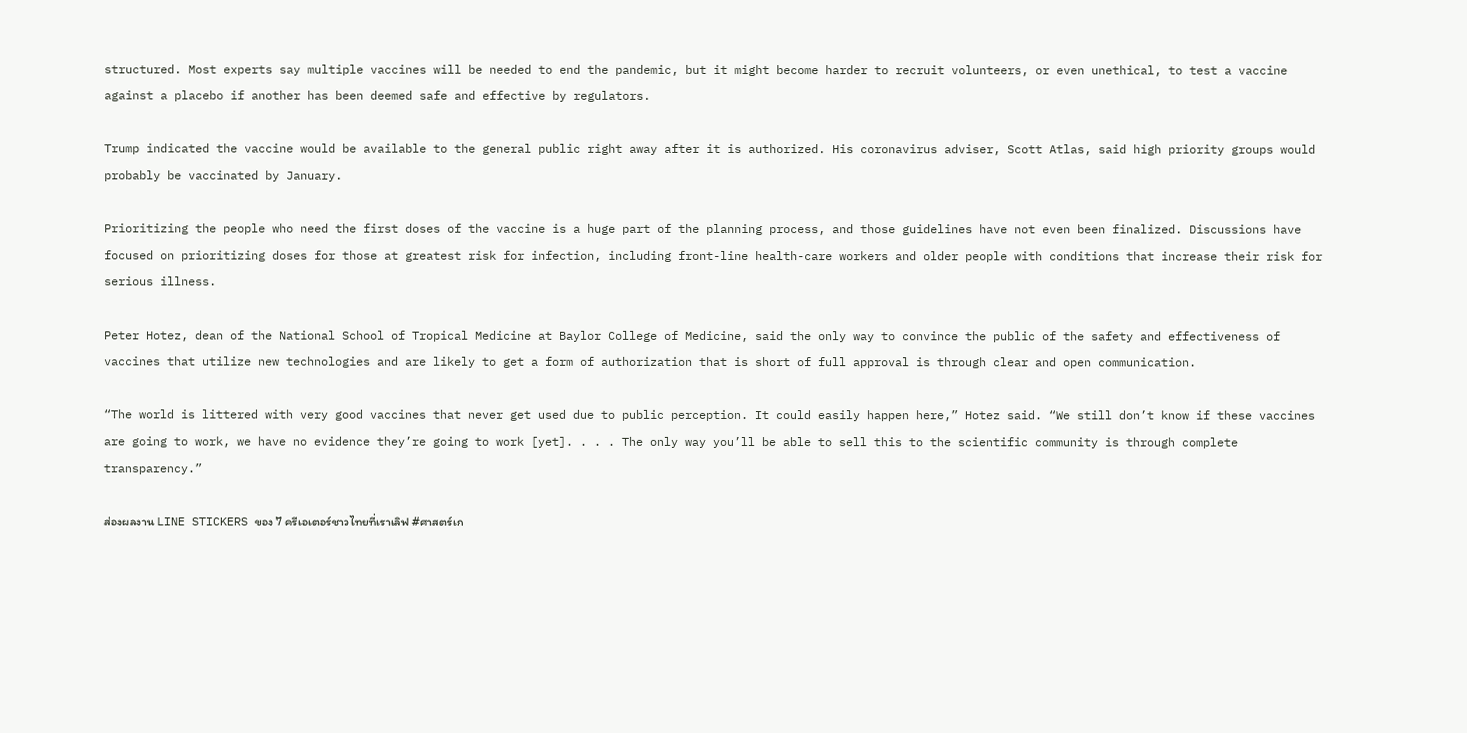structured. Most experts say multiple vaccines will be needed to end the pandemic, but it might become harder to recruit volunteers, or even unethical, to test a vaccine against a placebo if another has been deemed safe and effective by regulators.

Trump indicated the vaccine would be available to the general public right away after it is authorized. His coronavirus adviser, Scott Atlas, said high priority groups would probably be vaccinated by January.

Prioritizing the people who need the first doses of the vaccine is a huge part of the planning process, and those guidelines have not even been finalized. Discussions have focused on prioritizing doses for those at greatest risk for infection, including front-line health-care workers and older people with conditions that increase their risk for serious illness.

Peter Hotez, dean of the National School of Tropical Medicine at Baylor College of Medicine, said the only way to convince the public of the safety and effectiveness of vaccines that utilize new technologies and are likely to get a form of authorization that is short of full approval is through clear and open communication.

“The world is littered with very good vaccines that never get used due to public perception. It could easily happen here,” Hotez said. “We still don’t know if these vaccines are going to work, we have no evidence they’re going to work [yet]. . . . The only way you’ll be able to sell this to the scientific community is through complete transparency.”

ส่องผลงาน LINE STICKERS ของ 7 ครีเอเตอร์ชาวไทยที่เราเลิฟ #ศาสตร์เก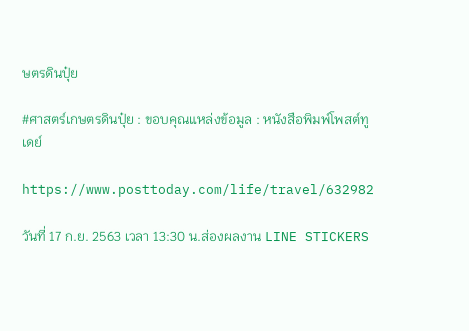ษตรดินปุ๋ย

#ศาสตร์เกษตรดินปุ๋ย : ขอบคุณแหล่งข้อมูล : หนังสือพิมพ์โพสต์ทูเดย์

https://www.posttoday.com/life/travel/632982

วันที่ 17 ก.ย. 2563 เวลา 13:30 น.ส่องผลงาน LINE STICKERS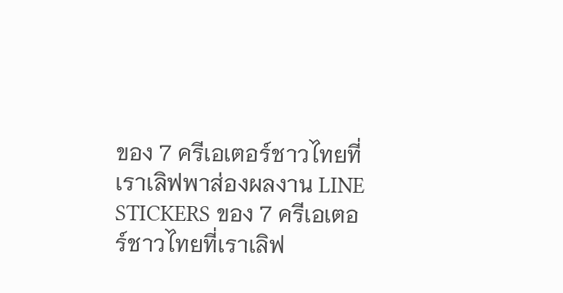ของ 7 ครีเอเตอร์ชาวไทยที่เราเลิฟพาส่องผลงาน LINE STICKERS ของ 7 ครีเอเตอร์ชาวไทยที่เราเลิฟ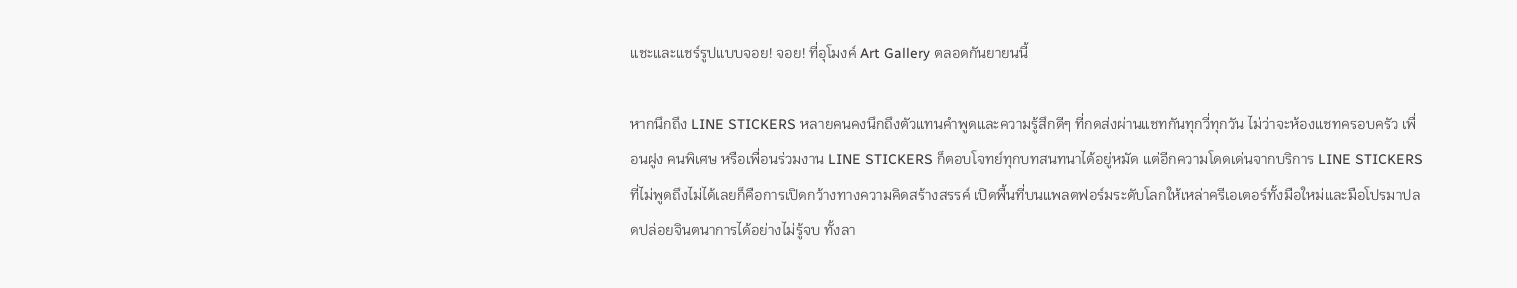แชะและแชร์รูปแบบจอย! จอย! ที่อุโมงค์ Art Gallery ตลอดกันยายนนี้

หากนึกถึง LINE STICKERS หลายคนคงนึกถึงตัวแทนคำพูดและความรู้สึกดีๆ ที่กดส่งผ่านแชทกันทุกวี่ทุกวัน ไม่ว่าจะห้องแชทครอบครัว เพื่อนฝูง คนพิเศษ หรือเพื่อนร่วมงาน LINE STICKERS ก็ตอบโจทย์ทุกบทสนทนาได้อยู่หมัด แต่อีกความโดดเด่นจากบริการ LINE STICKERS ที่ไม่พูดถึงไม่ได้เลยก็คือการเปิดกว้างทางความคิดสร้างสรรค์ เปิดพื้นที่บนแพลตฟอร์มระดับโลกให้เหล่าครีเอเตอร์ทั้งมือใหม่และมือโปรมาปลดปล่อยจินตนาการได้อย่างไม่รู้จบ ทั้งลา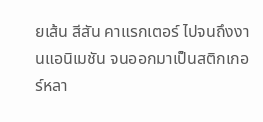ยเส้น สีสัน คาแรกเตอร์ ไปจนถึงงานแอนิเมชัน จนออกมาเป็นสติกเกอร์หลา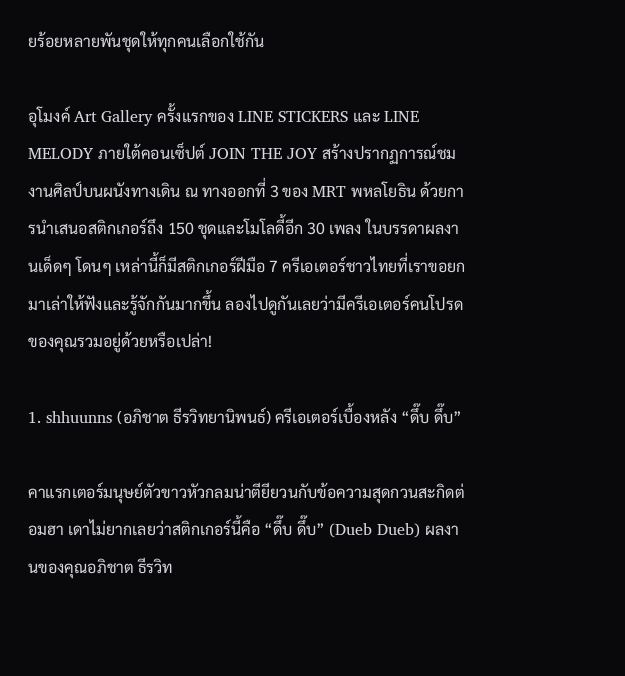ยร้อยหลายพันชุดให้ทุกคนเลือกใช้กัน

อุโมงค์ Art Gallery ครั้งแรกของ LINE STICKERS และ LINE MELODY ภายใต้คอนเซ็ปต์ JOIN THE JOY สร้างปรากฏการณ์ชมงานศิลป์บนผนังทางเดิน ณ ทางออกที่ 3 ของ MRT พหลโยธิน ด้วยการนำเสนอสติกเกอร์ถึง 150 ชุดและโมโลดี้อีก 30 เพลง ในบรรดาผลงานเด็ดๆ โดนๆ เหล่านี้ก็มีสติกเกอร์ฝีมือ 7 ครีเอเตอร์ชาวไทยที่เราขอยกมาเล่าให้ฟังและรู้จักกันมากขึ้น ลองไปดูกันเลยว่ามีครีเอเตอร์คนโปรดของคุณรวมอยู่ด้วยหรือเปล่า!

1. shhuunns (อภิชาต ธีรวิทยานิพนธ์) ครีเอเตอร์เบื้องหลัง “ดึ๊บ ดึ๊บ”

คาแรกเตอร์มนุษย์ตัวขาวหัวกลมน่าตียียวนกับข้อความสุดกวนสะกิดต่อมฮา เดาไม่ยากเลยว่าสติกเกอร์นี้คือ “ดึ๊บ ดึ๊บ” (Dueb Dueb) ผลงานของคุณอภิชาต ธีรวิท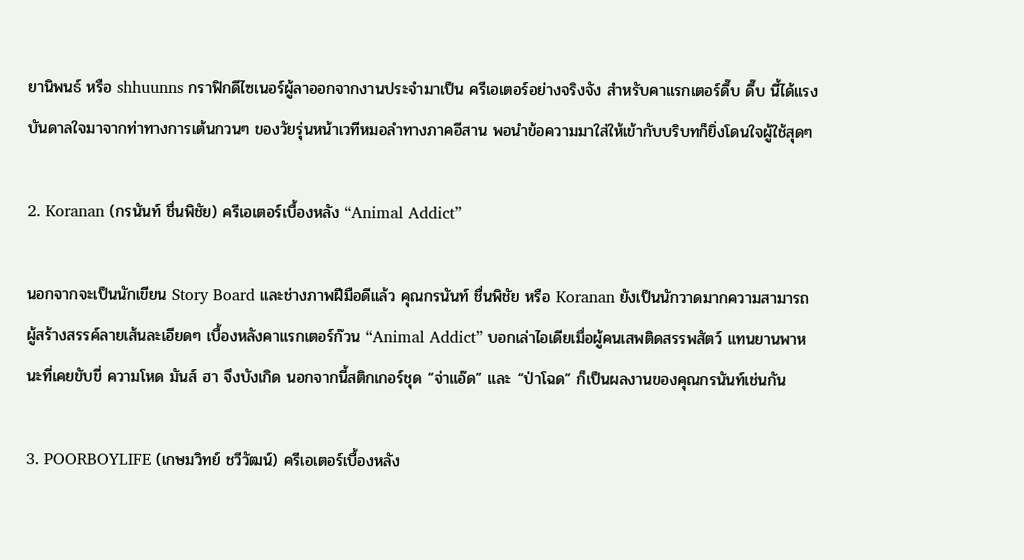ยานิพนธ์ หรือ shhuunns กราฟิกดีไซเนอร์ผู้ลาออกจากงานประจำมาเป็น ครีเอเตอร์อย่างจริงจัง สำหรับคาแรกเตอร์ดึ๊บ ดึ๊บ นี้ได้แรงบันดาลใจมาจากท่าทางการเต้นกวนๆ ของวัยรุ่นหน้าเวทีหมอลำทางภาคอีสาน พอนำข้อความมาใส่ให้เข้ากับบริบทก็ยิ่งโดนใจผู้ใช้สุดๆ

2. Koranan (กรนันท์ ชื่นพิชัย) ครีเอเตอร์เบื้องหลัง “Animal Addict”

นอกจากจะเป็นนักเขียน Story Board และช่างภาพฝีมือดีแล้ว คุณกรนันท์ ชื่นพิชัย หรือ Koranan ยังเป็นนักวาดมากความสามารถผู้สร้างสรรค์ลายเส้นละเอียดๆ เบื้องหลังคาแรกเตอร์ก๊วน “Animal Addict” บอกเล่าไอเดียเมื่อผู้คนเสพติดสรรพสัตว์ แทนยานพาหนะที่เคยขับขี่ ความโหด มันส์ ฮา จึงบังเกิด นอกจากนี้สติกเกอร์ชุด “จ่าแอ๊ด” และ “ป่าโฉด” ก็เป็นผลงานของคุณกรนันท์เช่นกัน

3. POORBOYLIFE (เกษมวิทย์ ชวีวัฒน์) ครีเอเตอร์เบื้องหลัง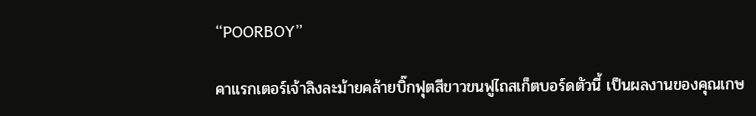“POORBOY”

คาแรกเตอร์เจ้าลิงละม้ายคล้ายบิ๊กฟุตสีขาวขนฟูไถสเก็ตบอร์ดตัวนี้ เป็นผลงานของคุณเกษ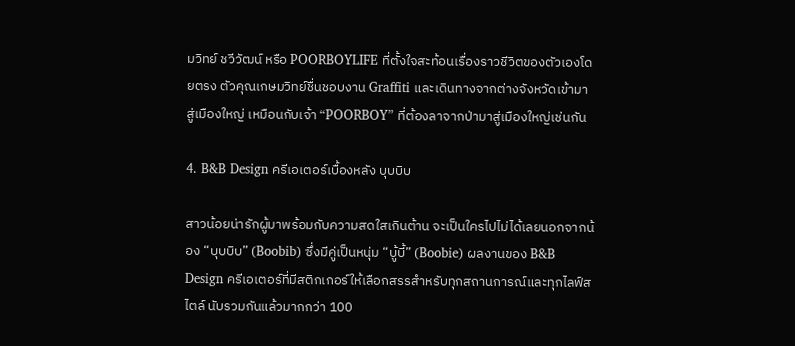มวิทย์ ชวีวัฒน์ หรือ POORBOYLIFE ที่ตั้งใจสะท้อนเรื่องราวชีวิตของตัวเองโดยตรง ตัวคุณเกษมวิทย์ชื่นชอบงาน Graffiti และเดินทางจากต่างจังหวัดเข้ามาสู่เมืองใหญ่ เหมือนกับเจ้า “POORBOY” ที่ต้องลาจากป่ามาสู่เมืองใหญ่เช่นกัน

4. B&B Design ครีเอเตอร์เบื้องหลัง บุบบิบ

สาวน้อยน่ารักผู้มาพร้อมกับความสดใสเกินต้าน จะเป็นใครไปไม่ได้เลยนอกจากน้อง “บุบบิบ” (Boobib) ซึ่งมีคู่เป็นหนุ่ม “บู้บี้” (Boobie) ผลงานของ B&B Design ครีเอเตอร์ที่มีสติกเกอร์ให้เลือกสรรสำหรับทุกสถานการณ์และทุกไลฟ์สไตล์ นับรวมกันแล้วมากกว่า 100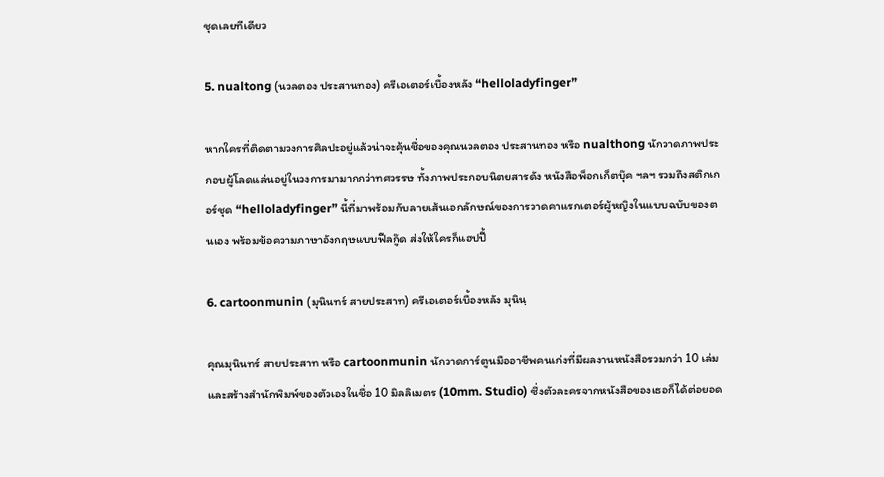ชุดเลยทีเดียว

5. nualtong (นวลตอง ประสานทอง) ครีเอเตอร์เบื้องหลัง “helloladyfinger”

หากใครที่ติดตามวงการศิลปะอยู่แล้วน่าจะคุ้นชื่อของคุณนวลตอง ประสานทอง หรือ nualthong นักวาดภาพประกอบผู้โลดแล่นอยู่ในวงการมามากกว่าทศวรรษ ทั้งภาพประกอบนิตยสารดัง หนังสือพ็อกเก็ตบุ๊ค ฯลฯ รวมถึงสติกเกอร์ชุด “helloladyfinger” นี้ที่มาพร้อมกับลายเส้นเอกลักษณ์ของการวาดคาแรกเตอร์ผู้หญิงในแบบฉบับของตนเอง พร้อมข้อความภาษาอังกฤษแบบฟีลกู๊ด ส่งให้ใครก็แฮปปี้

6. cartoonmunin (มุนินทร์ สายประสาท) ครีเอเตอร์เบื้องหลัง มุนินฺ

คุณมุนินทร์ สายประสาท หรือ cartoonmunin นักวาดการ์ตูนมืออาชีพคนเก่งที่มีผลงานหนังสือรวมกว่า 10 เล่ม และสร้างสำนักพิมพ์ของตัวเองในชื่อ 10 มิลลิเมตร (10mm. Studio) ซึ่งตัวละครจากหนังสือของเธอก็ได้ต่อยอด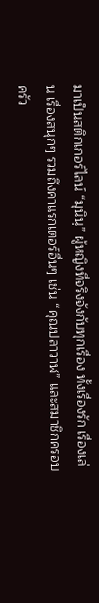มาเป็นสติกเกอร์ไลน์ “มุนินฺ” ผู้หญิงที่จริงจังกับทุกเรื่อง ทั้งเรื่องรัก เรื่องเล่น เรื่องสนุกๆ รวมถึงคาแรกเตอร์อื่นๆ เช่น “คุณปลาวาฬ” และสมาชิกครอบครัว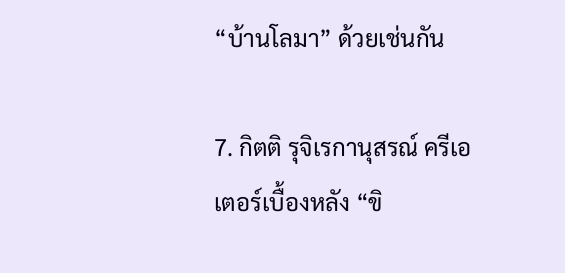“บ้านโลมา” ด้วยเช่นกัน

7. กิตติ รุจิเรกานุสรณ์ ครีเอเตอร์เบื้องหลัง “ขิ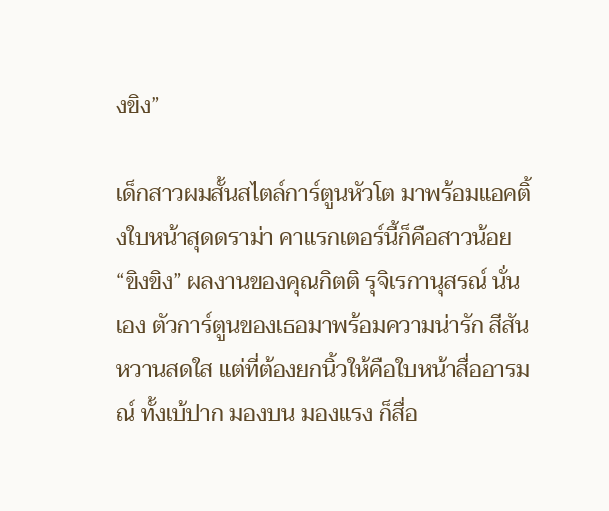งขิง”

เด็กสาวผมสั้นสไตล์การ์ตูนหัวโต มาพร้อมแอคติ้งใบหน้าสุดดราม่า คาแรกเตอร์นี้ก็คือสาวน้อย “ขิงขิง” ผลงานของคุณกิตติ รุจิเรกานุสรณ์ นั่นเอง ตัวการ์ตูนของเธอมาพร้อมความน่ารัก สีสันหวานสดใส แต่ที่ต้องยกนิ้วให้คือใบหน้าสื่ออารมณ์ ทั้งเบ้ปาก มองบน มองแรง ก็สื่อ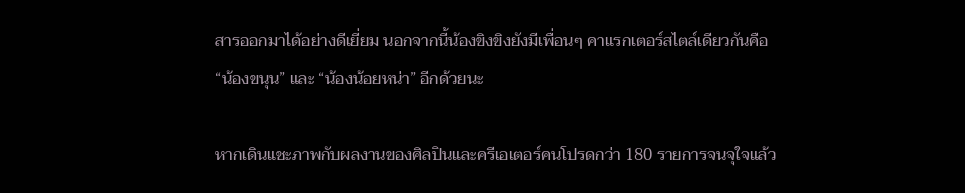สารออกมาได้อย่างดีเยี่ยม นอกจากนี้น้องขิงขิงยังมีเพื่อนๆ คาแรกเตอร์สไตล์เดียวกันคือ “น้องขนุน” และ “น้องน้อยหน่า” อีกด้วยนะ

หากเดินแชะภาพกับผลงานของศิลปินและครีเอเตอร์คนโปรดกว่า 180 รายการจนจุใจแล้ว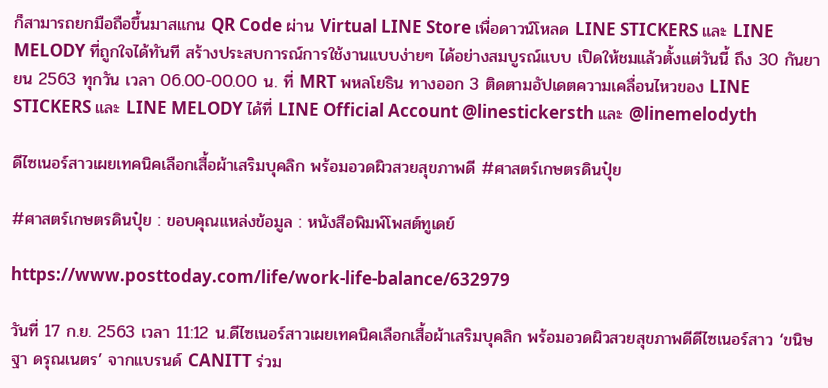ก็สามารถยกมือถือขึ้นมาสแกน QR Code ผ่าน Virtual LINE Store เพื่อดาวน์โหลด LINE STICKERS และ LINE MELODY ที่ถูกใจได้ทันที สร้างประสบการณ์การใช้งานแบบง่ายๆ ได้อย่างสมบูรณ์แบบ เปิดให้ชมแล้วตั้งแต่วันนี้ ถึง 30 กันยายน 2563 ทุกวัน เวลา 06.00-00.00 น. ที่ MRT พหลโยธิน ทางออก 3 ติดตามอัปเดตความเคลื่อนไหวของ LINE STICKERS และ LINE MELODY ได้ที่ LINE Official Account @linestickersth และ @linemelodyth

ดีไซเนอร์สาวเผยเทคนิคเลือกเสื้อผ้าเสริมบุคลิก พร้อมอวดผิวสวยสุขภาพดี #ศาสตร์เกษตรดินปุ๋ย

#ศาสตร์เกษตรดินปุ๋ย : ขอบคุณแหล่งข้อมูล : หนังสือพิมพ์โพสต์ทูเดย์

https://www.posttoday.com/life/work-life-balance/632979

วันที่ 17 ก.ย. 2563 เวลา 11:12 น.ดีไซเนอร์สาวเผยเทคนิคเลือกเสื้อผ้าเสริมบุคลิก พร้อมอวดผิวสวยสุขภาพดีดีไซเนอร์สาว ‘ขนิษฐา ดรุณเนตร’ จากแบรนด์ CANITT ร่วม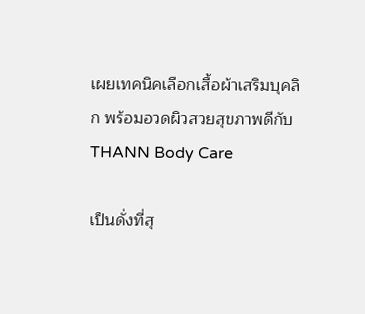เผยเทคนิคเลือกเสื้อผ้าเสริมบุคลิก พร้อมอวดผิวสวยสุขภาพดีกับ THANN Body Care

เป็นดั่งที่สุ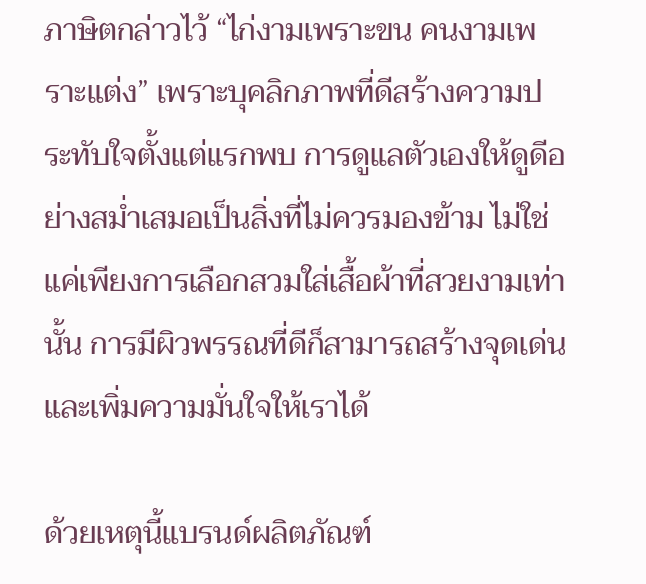ภาษิตกล่าวไว้ “ไก่งามเพราะขน คนงามเพราะแต่ง” เพราะบุคลิกภาพที่ดีสร้างความประทับใจตั้งแต่แรกพบ การดูแลตัวเองให้ดูดีอย่างสม่ำเสมอเป็นสิ่งที่ไม่ควรมองข้าม ไม่ใช่แค่เพียงการเลือกสวมใส่เสื้อผ้าที่สวยงามเท่านั้น การมีผิวพรรณที่ดีก็สามารถสร้างจุดเด่น และเพิ่มความมั่นใจให้เราได้

ด้วยเหตุนี้แบรนด์ผลิตภัณฑ์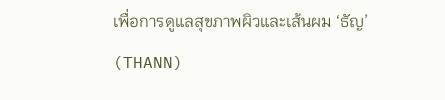เพื่อการดูแลสุขภาพผิวและเส้นผม ‘ธัญ’ (THANN)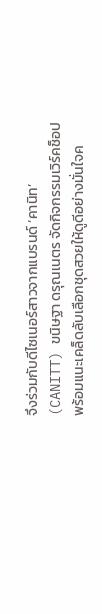จึงร่วมกับดีไซเนอร์สาวจากแบรนด์ ‘คานิท’ (CANITT) ขนิษฐา ดรุณเนตร จัดกิจกรรมเวิร์คช็อป พร้อมแนะเคล็ดลับเลือกชุดสวยให้ดูดีอย่างมั่นใจค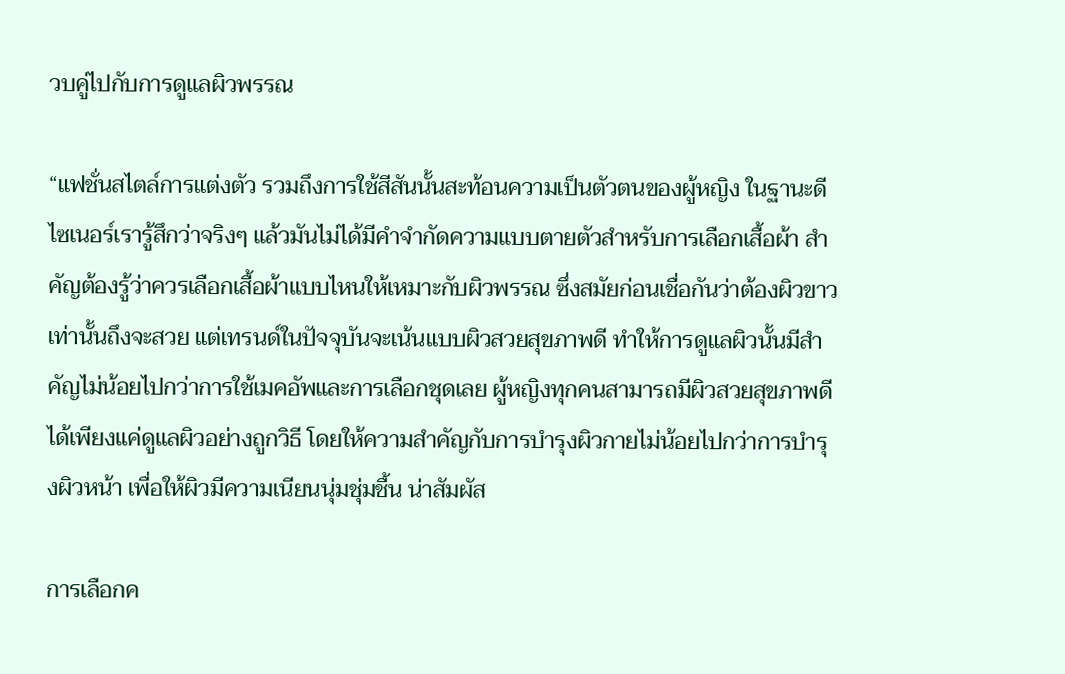วบคู่ไปกับการดูแลผิวพรรณ

“แฟชั่นสไตล์การแต่งตัว รวมถึงการใช้สีสันนั้นสะท้อนความเป็นตัวตนของผู้หญิง ในฐานะดีไซเนอร์เรารู้สึกว่าจริงๆ แล้วมันไม่ได้มีคำจำกัดความแบบตายตัวสำหรับการเลือกเสื้อผ้า สำคัญต้องรู้ว่าควรเลือกเสื้อผ้าแบบไหนให้เหมาะกับผิวพรรณ ซึ่งสมัยก่อนเชื่อกันว่าต้องผิวขาวเท่านั้นถึงจะสวย แต่เทรนด์ในปัจจุบันจะเน้นแบบผิวสวยสุขภาพดี ทำให้การดูแลผิวนั้นมีสำคัญไม่น้อยไปกว่าการใช้เมคอัพและการเลือกชุดเลย ผู้หญิงทุกคนสามารถมีผิวสวยสุขภาพดีได้เพียงแค่ดูแลผิวอย่างถูกวิธี โดยให้ความสำคัญกับการบำรุงผิวกายไม่น้อยไปกว่าการบำรุงผิวหน้า เพื่อให้ผิวมีความเนียนนุ่มชุ่มชื้น น่าสัมผัส

การเลือกค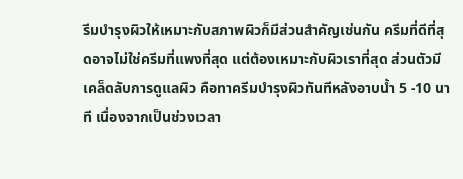รีมบำรุงผิวให้เหมาะกับสภาพผิวก็มีส่วนสำคัญเช่นกัน ครีมที่ดีที่สุดอาจไม่ใช่ครีมที่แพงที่สุด แต่ต้องเหมาะกับผิวเราที่สุด ส่วนตัวมีเคล็ดลับการดูแลผิว คือทาครีมบำรุงผิวทันทีหลังอาบน้ำ 5 -10 นาที เนื่องจากเป็นช่วงเวลา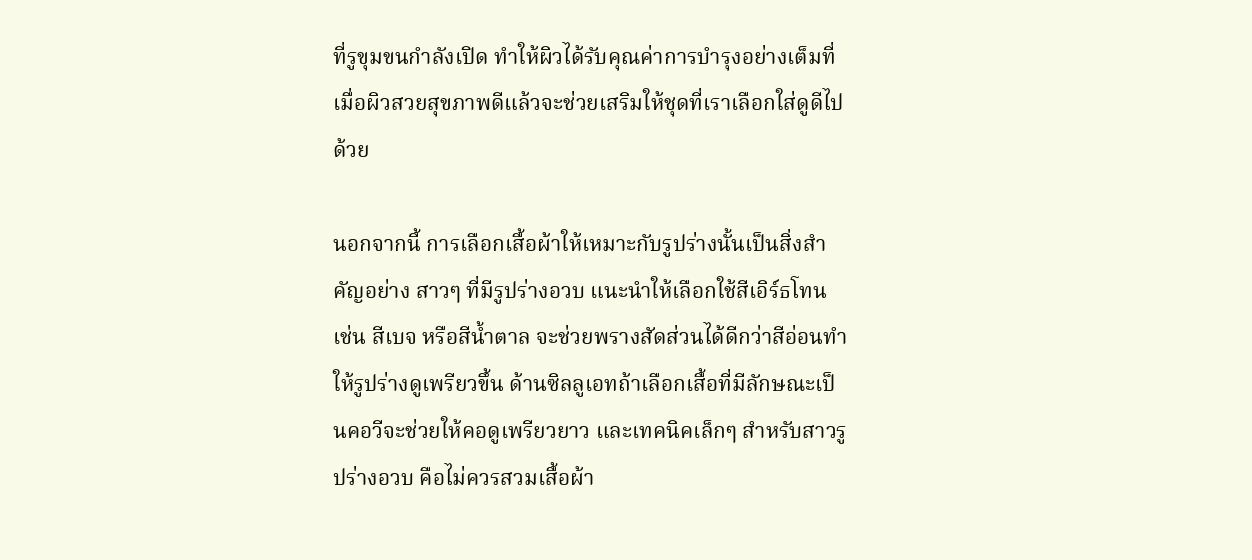ที่รูขุมขนกำลังเปิด ทำให้ผิวได้รับคุณค่าการบำรุงอย่างเต็มที่ เมื่อผิวสวยสุขภาพดีแล้วจะช่วยเสริมให้ชุดที่เราเลือกใส่ดูดีไปด้วย

นอกจากนี้ การเลือกเสื้อผ้าให้เหมาะกับรูปร่างนั้นเป็นสิ่งสำคัญอย่าง สาวๆ ที่มีรูปร่างอวบ แนะนำให้เลือกใช้สีเอิร์ธโทน เช่น สีเบจ หรือสีน้ำตาล จะช่วยพรางสัดส่วนได้ดีกว่าสีอ่อนทำให้รูปร่างดูเพรียวขึ้น ด้านซิลลูเอทถ้าเลือกเสื้อที่มีลักษณะเป็นคอวีจะช่วยให้คอดูเพรียวยาว และเทคนิคเล็กๆ สำหรับสาวรูปร่างอวบ คือไม่ควรสวมเสื้อผ้า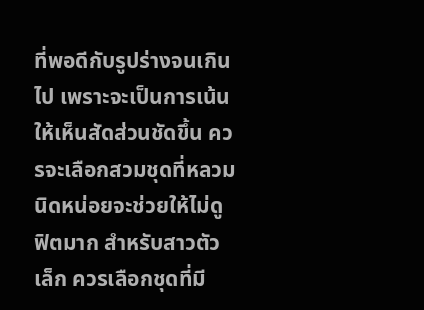ที่พอดีกับรูปร่างจนเกินไป เพราะจะเป็นการเน้นให้เห็นสัดส่วนชัดขึ้น ควรจะเลือกสวมชุดที่หลวมนิดหน่อยจะช่วยให้ไม่ดูฟิตมาก สำหรับสาวตัวเล็ก ควรเลือกชุดที่มี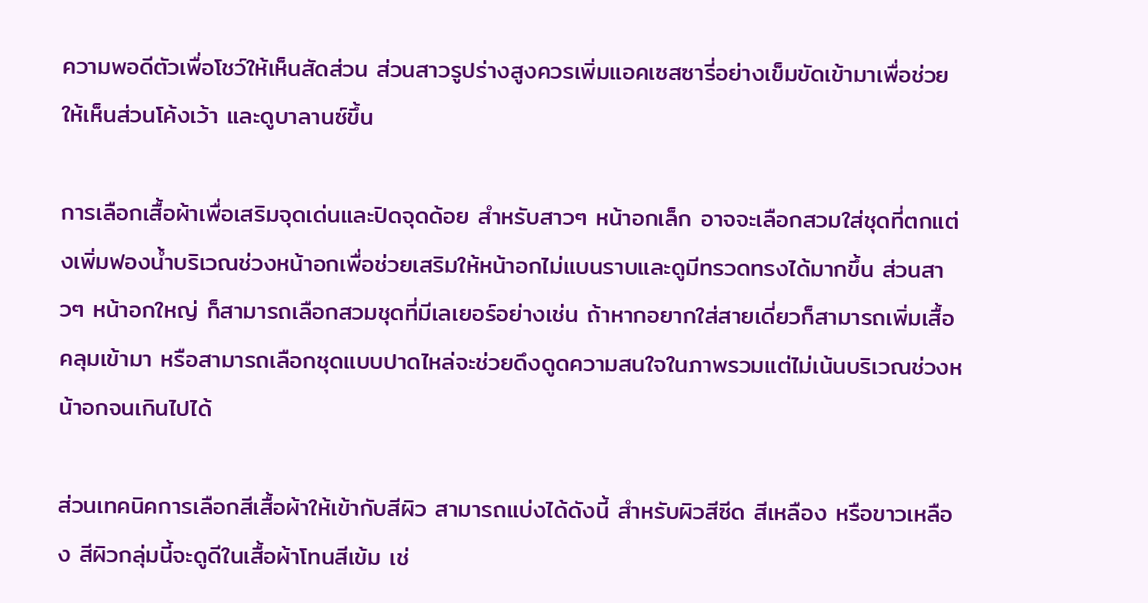ความพอดีตัวเพื่อโชว์ให้เห็นสัดส่วน ส่วนสาวรูปร่างสูงควรเพิ่มแอคเซสซารี่อย่างเข็มขัดเข้ามาเพื่อช่วยให้เห็นส่วนโค้งเว้า และดูบาลานซ์ขึ้น

การเลือกเสื้อผ้าเพื่อเสริมจุดเด่นและปิดจุดด้อย สำหรับสาวๆ หน้าอกเล็ก อาจจะเลือกสวมใส่ชุดที่ตกแต่งเพิ่มฟองน้ำบริเวณช่วงหน้าอกเพื่อช่วยเสริมให้หน้าอกไม่แบนราบและดูมีทรวดทรงได้มากขึ้น ส่วนสาวๆ หน้าอกใหญ่ ก็สามารถเลือกสวมชุดที่มีเลเยอร์อย่างเช่น ถ้าหากอยากใส่สายเดี่ยวก็สามารถเพิ่มเสื้อคลุมเข้ามา หรือสามารถเลือกชุดแบบปาดไหล่จะช่วยดึงดูดความสนใจในภาพรวมแต่ไม่เน้นบริเวณช่วงหน้าอกจนเกินไปได้

ส่วนเทคนิคการเลือกสีเสื้อผ้าให้เข้ากับสีผิว สามารถแบ่งได้ดังนี้ สำหรับผิวสีซีด สีเหลือง หรือขาวเหลือง สีผิวกลุ่มนี้จะดูดีในเสื้อผ้าโทนสีเข้ม เช่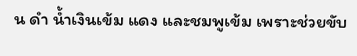น ดำ น้ำเงินเข้ม แดง และชมพูเข้ม เพราะช่วยขับ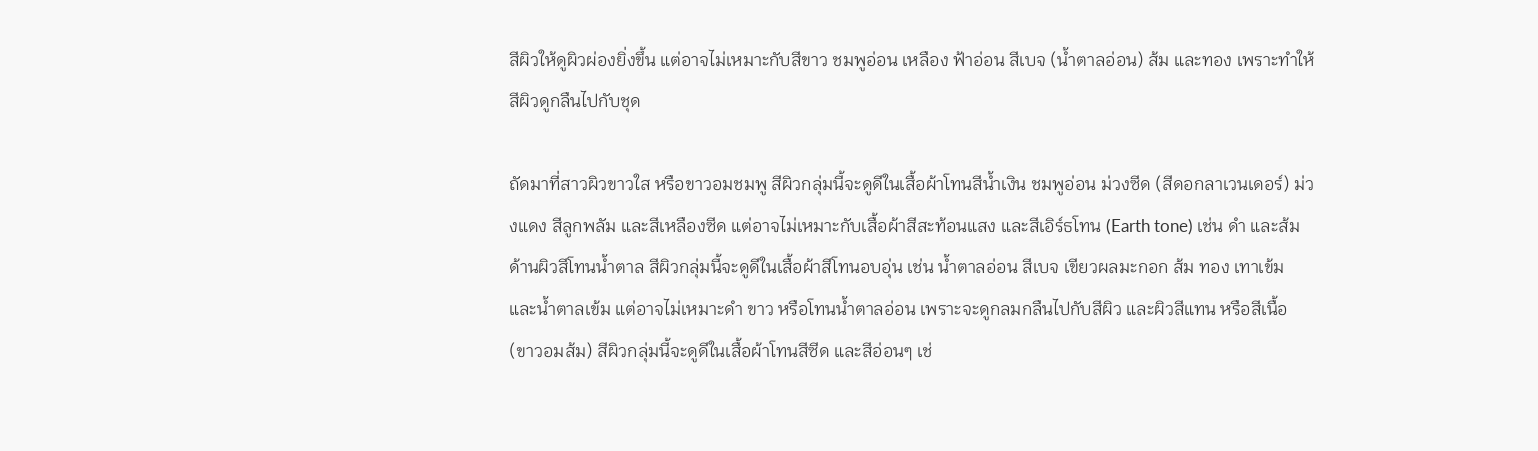สีผิวให้ดูผิวผ่องยิ่งขึ้น แต่อาจไม่เหมาะกับสีขาว ชมพูอ่อน เหลือง ฟ้าอ่อน สีเบจ (น้ำตาลอ่อน) ส้ม และทอง เพราะทำให้สีผิวดูกลืนไปกับชุด

ถัดมาที่สาวผิวขาวใส หรือขาวอมชมพู สีผิวกลุ่มนี้จะดูดีในเสื้อผ้าโทนสีน้ำเงิน ชมพูอ่อน ม่วงซีด (สีดอกลาเวนเดอร์) ม่วงแดง สีลูกพลัม และสีเหลืองซีด แต่อาจไม่เหมาะกับเสื้อผ้าสีสะท้อนแสง และสีเอิร์ธโทน (Earth tone) เช่น ดำ และส้ม ด้านผิวสีโทนน้ำตาล สีผิวกลุ่มนี้จะดูดีในเสื้อผ้าสีโทนอบอุ่น เช่น น้ำตาลอ่อน สีเบจ เขียวผลมะกอก ส้ม ทอง เทาเข้ม และน้ำตาลเข้ม แต่อาจไม่เหมาะดำ ขาว หรือโทนน้ำตาลอ่อน เพราะจะดูกลมกลืนไปกับสีผิว และผิวสีแทน หรือสีเนื้อ (ขาวอมส้ม) สีผิวกลุ่มนี้จะดูดีในเสื้อผ้าโทนสีซีด และสีอ่อนๆ เช่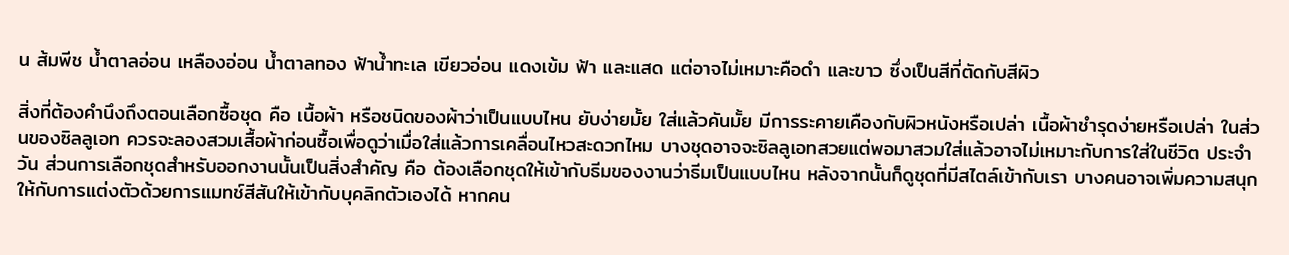น ส้มพีช น้ำตาลอ่อน เหลืองอ่อน น้ำตาลทอง ฟ้าน้ำทะเล เขียวอ่อน แดงเข้ม ฟ้า และแสด แต่อาจไม่เหมาะคือดำ และขาว ซึ่งเป็นสีที่ตัดกับสีผิว

สิ่งที่ต้องคำนึงถึงตอนเลือกซื้อชุด คือ เนื้อผ้า หรือชนิดของผ้าว่าเป็นแบบไหน ยับง่ายมั้ย ใส่แล้วคันมั้ย มีการระคายเคืองกับผิวหนังหรือเปล่า เนื้อผ้าชำรุดง่ายหรือเปล่า ในส่วนของซิลลูเอท ควรจะลองสวมเสื้อผ้าก่อนซื้อเพื่อดูว่าเมื่อใส่แล้วการเคลื่อนไหวสะดวกไหม บางชุดอาจจะซิลลูเอทสวยแต่พอมาสวมใส่แล้วอาจไม่เหมาะกับการใส่ในชีวิต ประจำวัน ส่วนการเลือกชุดสำหรับออกงานนั้นเป็นสิ่งสำคัญ คือ ต้องเลือกชุดให้เข้ากับธีมของงานว่าธีมเป็นแบบไหน หลังจากนั้นก็ดูชุดที่มีสไตล์เข้ากับเรา บางคนอาจเพิ่มความสนุกให้กับการแต่งตัวด้วยการแมทช์สีสันให้เข้ากับบุคลิกตัวเองได้ หากคน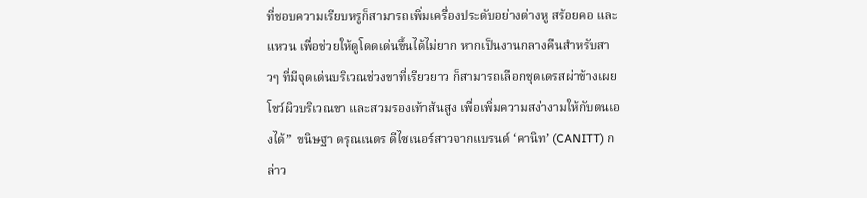ที่ชอบความเรียบหรูก็สามารถเพิ่มเครื่องประดับอย่างต่างหู สร้อยคอ และแหวน เพื่อช่วยให้ดูโดดเด่นขึ้นได้ไม่ยาก หากเป็นงานกลางคืนสำหรับสาวๆ ที่มีจุดเด่นบริเวณช่วงขาที่เรียวยาว ก็สามารถเลือกชุดเดรสผ่าข้างเผยโชว์ผิวบริเวณขา และสวมรองเท้าส้นสูง เพื่อเพิ่มความสง่างามให้กับตนเองได้”  ขนิษฐา ดรุณเนตร ดีไซเนอร์สาวจากแบรนด์ ‘คานิท’ (CANITT) กล่าว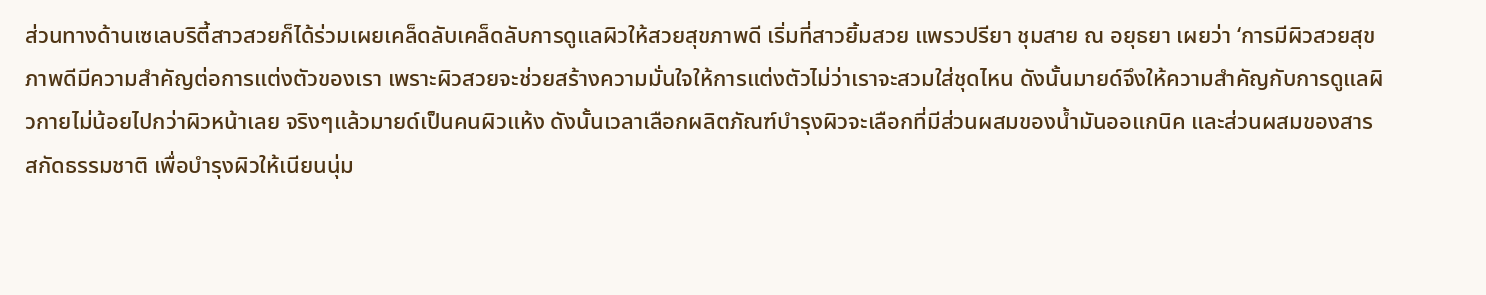ส่วนทางด้านเซเลบริตี้สาวสวยก็ได้ร่วมเผยเคล็ดลับเคล็ดลับการดูแลผิวให้สวยสุขภาพดี เริ่มที่สาวยิ้มสวย แพรวปรียา ชุมสาย ณ อยุธยา เผยว่า ‘การมีผิวสวยสุขภาพดีมีความสำคัญต่อการแต่งตัวของเรา เพราะผิวสวยจะช่วยสร้างความมั่นใจให้การแต่งตัวไม่ว่าเราจะสวมใส่ชุดไหน ดังนั้นมายด์จึงให้ความสำคัญกับการดูแลผิวกายไม่น้อยไปกว่าผิวหน้าเลย จริงๆแล้วมายด์เป็นคนผิวแห้ง ดังนั้นเวลาเลือกผลิตภัณฑ์บำรุงผิวจะเลือกที่มีส่วนผสมของน้ำมันออแกนิค และส่วนผสมของสารสกัดธรรมชาติ เพื่อบำรุงผิวให้เนียนนุ่ม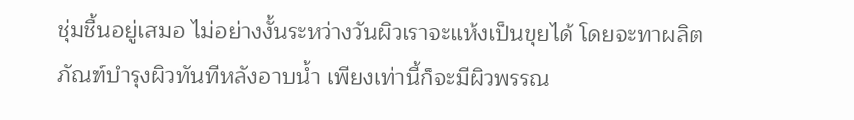ชุ่มชื้นอยู่เสมอ ไม่อย่างงั้นระหว่างวันผิวเราจะแห้งเป็นขุยได้ โดยจะทาผลิตภัณฑ์บำรุงผิวทันทีหลังอาบน้ำ เพียงเท่านี้ก็จะมีผิวพรรณ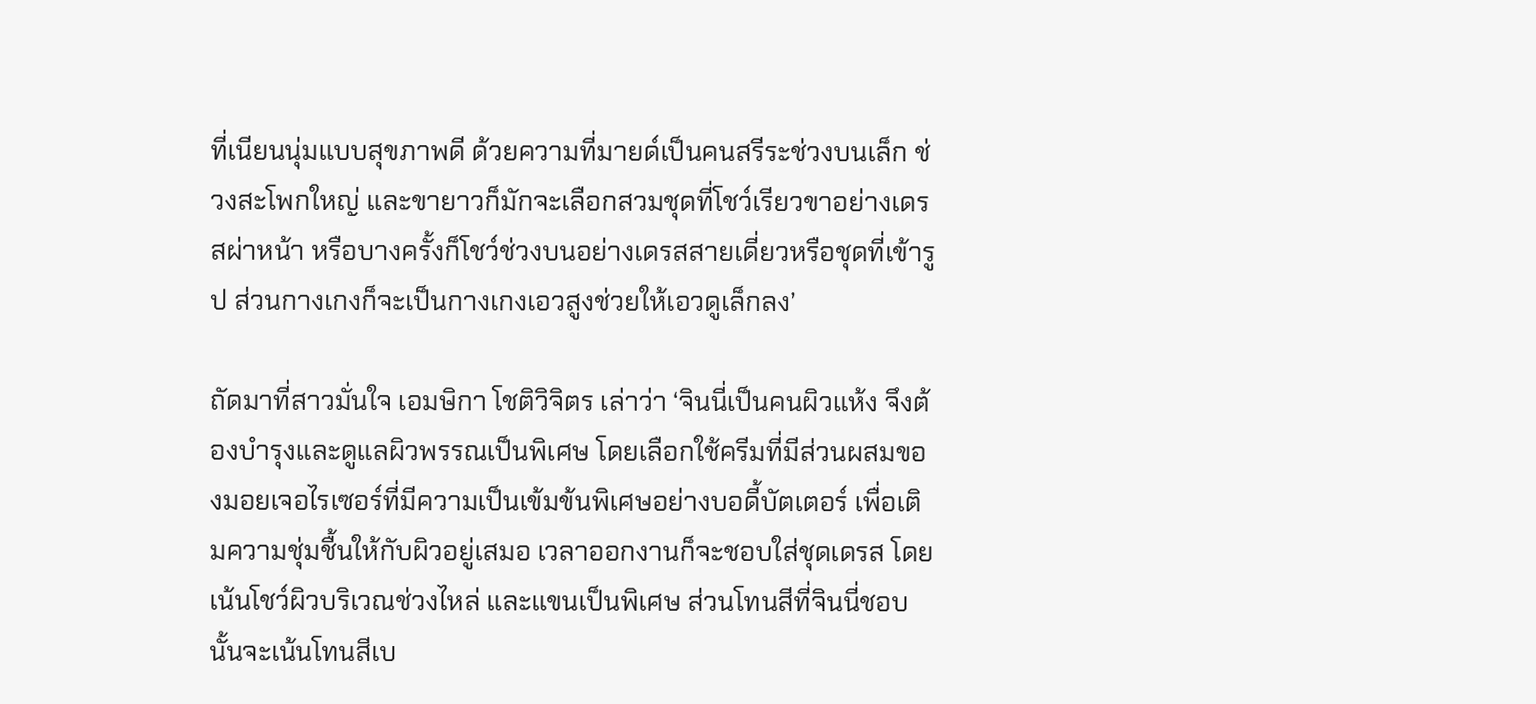ที่เนียนนุ่มแบบสุขภาพดี ด้วยความที่มายด์เป็นคนสรีระช่วงบนเล็ก ช่วงสะโพกใหญ่ และขายาวก็มักจะเลือกสวมชุดที่โชว์เรียวขาอย่างเดรสผ่าหน้า หรือบางครั้งก็โชว์ช่วงบนอย่างเดรสสายเดี่ยวหรือชุดที่เข้ารูป ส่วนกางเกงก็จะเป็นกางเกงเอวสูงช่วยให้เอวดูเล็กลง’

ถัดมาที่สาวมั่นใจ เอมษิกา โชติวิจิตร เล่าว่า ‘จินนี่เป็นคนผิวแห้ง จึงต้องบำรุงและดูแลผิวพรรณเป็นพิเศษ โดยเลือกใช้ครีมที่มีส่วนผสมของมอยเจอไรเซอร์ที่มีความเป็นเข้มข้นพิเศษอย่างบอดี้บัตเตอร์ เพื่อเติมความชุ่มชื้นให้กับผิวอยู่เสมอ เวลาออกงานก็จะชอบใส่ชุดเดรส โดยเน้นโชว์ผิวบริเวณช่วงไหล่ และแขนเป็นพิเศษ ส่วนโทนสีที่จินนี่ชอบนั้นจะเน้นโทนสีเบ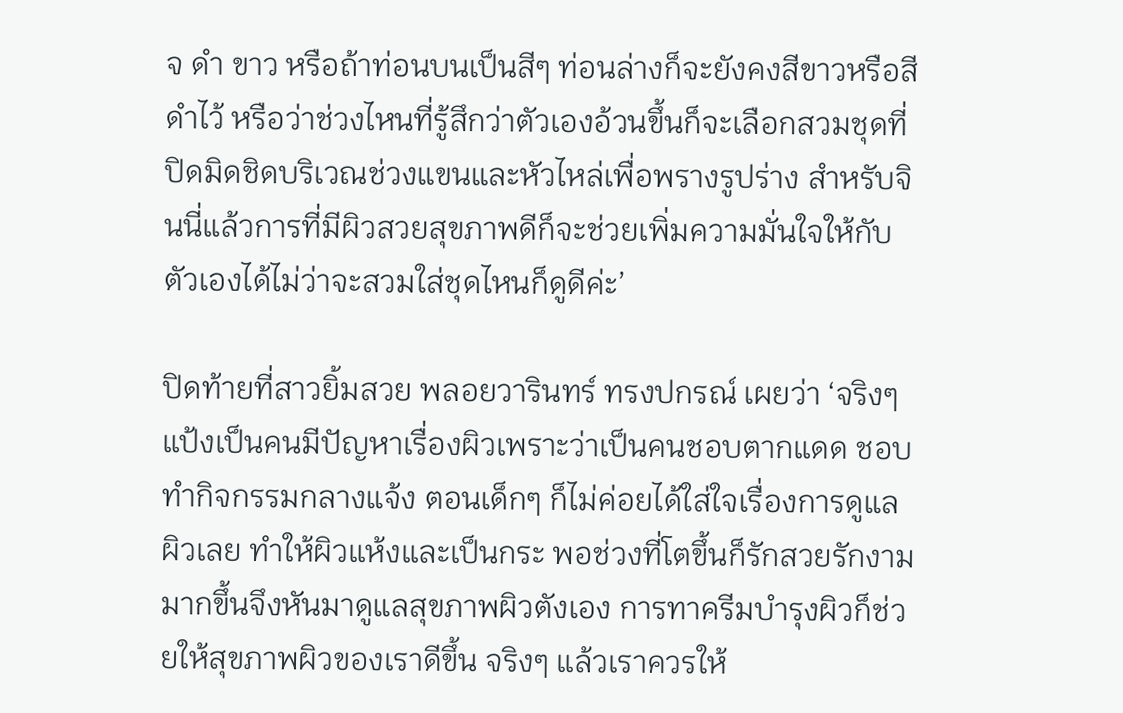จ ดำ ขาว หรือถ้าท่อนบนเป็นสีๆ ท่อนล่างก็จะยังคงสีขาวหรือสีดำไว้ หรือว่าช่วงไหนที่รู้สึกว่าตัวเองอ้วนขึ้นก็จะเลือกสวมชุดที่ปิดมิดชิดบริเวณช่วงแขนและหัวไหล่เพื่อพรางรูปร่าง สำหรับจินนี่แล้วการที่มีผิวสวยสุขภาพดีก็จะช่วยเพิ่มความมั่นใจให้กับตัวเองได้ไม่ว่าจะสวมใส่ชุดไหนก็ดูดีค่ะ’

ปิดท้ายที่สาวยิ้มสวย พลอยวารินทร์ ทรงปกรณ์ เผยว่า ‘จริงๆแป้งเป็นคนมีปัญหาเรื่องผิวเพราะว่าเป็นคนชอบตากแดด ชอบทำกิจกรรมกลางแจ้ง ตอนเด็กๆ ก็ไม่ค่อยได้ใส่ใจเรื่องการดูแลผิวเลย ทำให้ผิวแห้งและเป็นกระ พอช่วงที่โตขึ้นก็รักสวยรักงามมากขึ้นจึงหันมาดูแลสุขภาพผิวตังเอง การทาครีมบำรุงผิวก็ช่วยให้สุขภาพผิวของเราดีขึ้น จริงๆ แล้วเราควรให้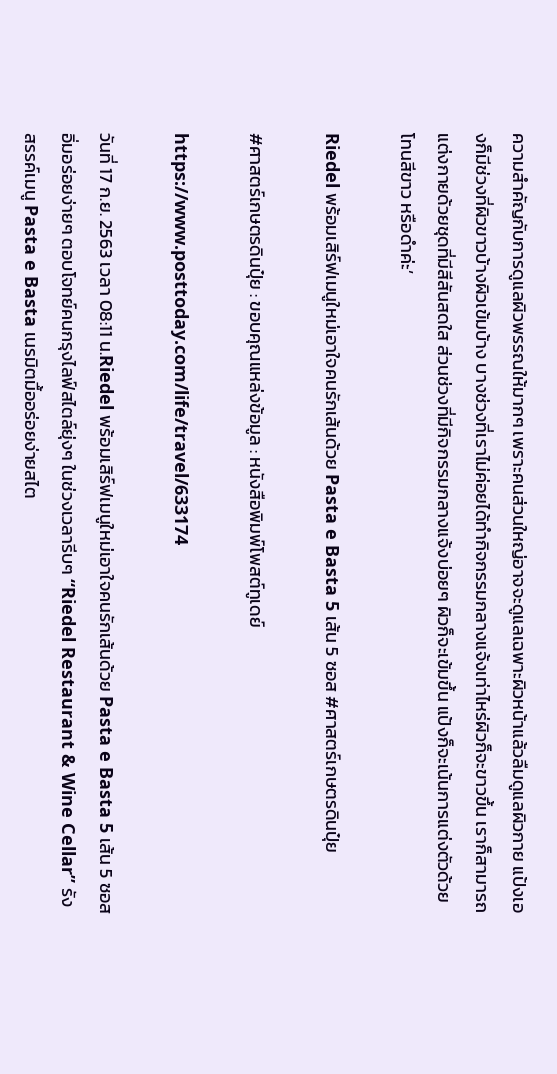ความสำคัญกับการดูแลผิวพรรณให้มากๆ เพราะคนส่วนใหญ่อาจจะดูแลเฉพาะผิวหน้าแล้วลืมดูแลผิวกาย แป้งเองก็มีช่วงที่ผิวขาวบ้างผิวเข้มบ้าง บางช่วงที่เราไม่ค่อยได้ทำกิจกรรมกลางแจ้งเท่าไหร่ผิวก็จะขาวขึ้น เราก็สามารถแต่งกายด้วยชุดที่มีสีสันสดใส ส่วนช่วงที่มีกิจกรรมกลางแจ้งบ่อยๆ ผิวก็จะเข้มขึ้น แป้งก็จะเน้นการแต่งตัวด้วยโทนสีขาว หรือดำค่ะ’

Riedel พร้อมเสิร์ฟเมนูใหม่เอาใจคนรักเส้นด้วย Pasta e Basta 5 เส้น 5 ซอส #ศาสตร์เกษตรดินปุ๋ย

#ศาสตร์เกษตรดินปุ๋ย : ขอบคุณแหล่งข้อมูล : หนังสือพิมพ์โพสต์ทูเดย์

https://www.posttoday.com/life/travel/633174

วันที่ 17 ก.ย. 2563 เวลา 08:11 น.Riedel พร้อมเสิร์ฟเมนูใหม่เอาใจคนรักเส้นด้วย Pasta e Basta 5 เส้น 5 ซอสอิ่มอร่อยง่ายๆ ตอบโจทย์คนกรุงไลฟ์สไตล์ยุ่งๆ ในช่วงเวลารีบๆ “Riedel Restaurant & Wine Cellar” รังสรรค์เมนู Pasta e Basta เนรมิตมื้ออร่อยง่ายสไต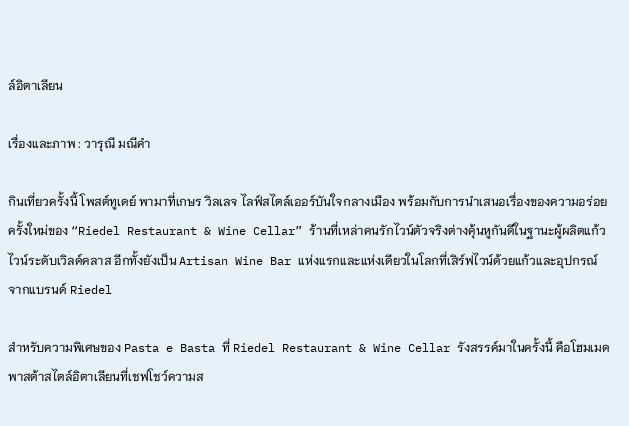ล์อิตาเลียน

เรื่องและภาพ : วารุณี มณีคำ

กินเที่ยวครั้งนี้ โพสต์ทูเดย์ พามาที่เกษร วิลเลจ ไลฟ์สไตล์เออร์บันใจกลางเมือง พร้อมกับการนำเสนอเรื่องของความอร่อยครั้งใหม่ของ “Riedel Restaurant & Wine Cellar” ร้านที่เหล่าคนรักไวน์ตัวจริงต่างคุ้นหูกันดีในฐานะผู้ผลิตแก้วไวน์ระดับเวิลด์คลาส อีกทั้งยังเป็น Artisan Wine Bar แห่งแรกและแห่งเดียวในโลกที่เสิร์ฟไวน์ด้วยแก้วและอุปกรณ์จากแบรนด์ Riedel

สำหรับความพิเศษของ Pasta e Basta ที่ Riedel Restaurant & Wine Cellar รังสรรค์มาในครั้งนี้ คือโฮมเมดพาสต้าสไตล์อิตาเลียนที่เชฟโชว์ความส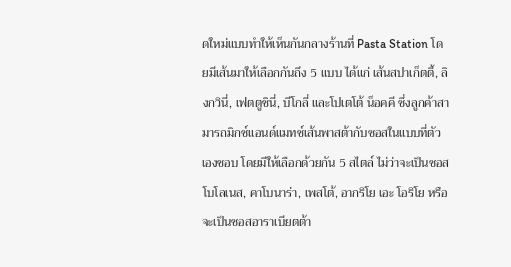ดใหม่แบบทำให้เห็นกันกลางร้านที่ Pasta Station โดยมีเส้นมาให้เลือกกันถึง 5 แบบ ได้แก่ เส้นสปาเก็ตตี้, ลิงกวินี่, เฟตตูชินี่, บีโกลี่ และโปเตโต้ น็อคคี ซึ่งลูกค้าสามารถมิกซ์แอนด์แมทช์เส้นพาสต้ากับซอสในแบบที่ตัวเองชอบ โดยมีให้เลือกด้วยกัน 5 สไตล์ ไม่ว่าจะเป็นซอสโบโลเนส, คาโบนาร่า, เพสโต้, อากริโย เอะ โอริโย หรือจะเป็นซอสอาราเบียตต้า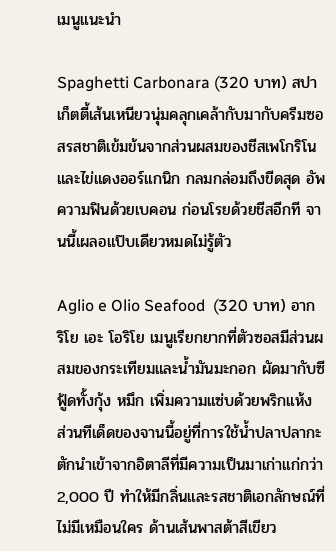เมนูแนะนำ

Spaghetti Carbonara (320 บาท) สปาเก็ตตี้เส้นเหนียวนุ่มคลุกเคล้ากับมากับครีมซอสรสชาติเข้มข้นจากส่วนผสมของชีสเพโกริโนและไข่แดงออร์แกนิก กลมกล่อมถึงขีดสุด อัพความฟินด้วยเบคอน ก่อนโรยด้วยชีสอีกที จานนี้เผลอแป๊บเดียวหมดไม่รู้ตัว

Aglio e Olio Seafood  (320 บาท) อากริโย เอะ โอริโย เมนูเรียกยากที่ตัวซอสมีส่วนผสมของกระเทียมและน้ำมันมะกอก ผัดมากับซีฟู้ดทั้งกุ้ง หมึก เพิ่มความแซ่บด้วยพริกแห้ง ส่วนทีเด็ดของจานนี้อยู่ที่การใช้น้ำปลาปลากะตักนำเข้าจากอิตาลีที่มีความเป็นมาเก่าแก่กว่า 2,000 ปี ทำให้มีกลิ่นและรสชาติเอกลักษณ์ที่ไม่มีเหมือนใคร ด้านเส้นพาสต้าสีเขียว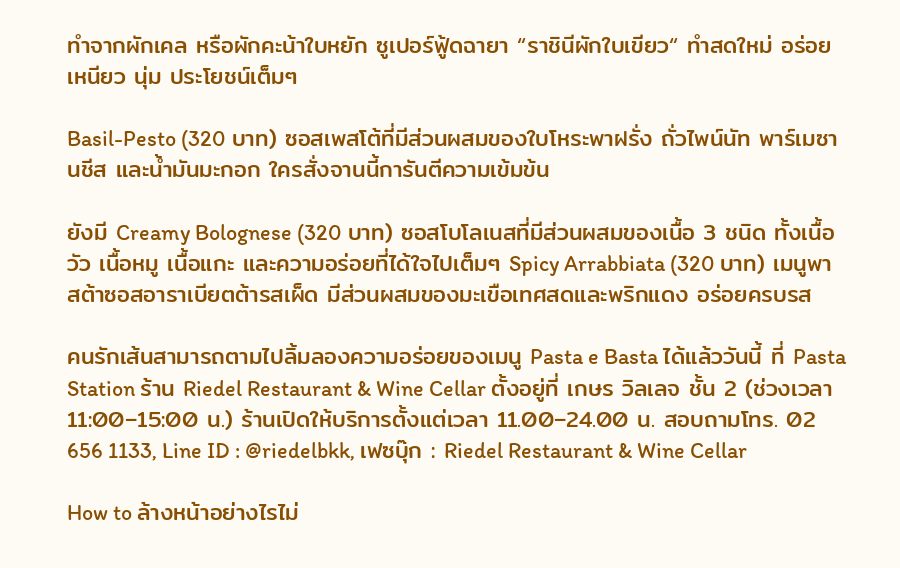ทำจากผักเคล หรือผักคะน้าใบหยัก ซูเปอร์ฟู้ดฉายา “ราชินีผักใบเขียว“ ทำสดใหม่ อร่อย เหนียว นุ่ม ประโยชน์เต็มๆ

Basil-Pesto (320 บาท) ซอสเพสโต้ที่มีส่วนผสมของใบโหระพาฝรั่ง ถั่วไพน์นัท พาร์เมซานชีส และน้ำมันมะกอก ใครสั่งจานนี้การันตีความเข้มข้น

ยังมี Creamy Bolognese (320 บาท) ซอสโบโลเนสที่มีส่วนผสมของเนื้อ 3 ชนิด ทั้งเนื้อวัว เนื้อหมู เนื้อแกะ และความอร่อยที่ได้ใจไปเต็มๆ Spicy Arrabbiata (320 บาท) เมนูพาสต้าซอสอาราเบียตต้ารสเผ็ด มีส่วนผสมของมะเขือเทศสดและพริกแดง อร่อยครบรส

คนรักเส้นสามารถตามไปลิ้มลองความอร่อยของเมนู Pasta e Basta ได้แล้ววันนี้ ที่ Pasta Station ร้าน Riedel Restaurant & Wine Cellar ตั้งอยู่ที่ เกษร วิลเลจ ชั้น 2 (ช่วงเวลา 11:00–15:00 น.) ร้านเปิดให้บริการตั้งแต่เวลา 11.00–24.00 น. สอบถามโทร. 02 656 1133, Line ID : @riedelbkk, เฟซบุ๊ก : Riedel Restaurant & Wine Cellar

How to ล้างหน้าอย่างไรไม่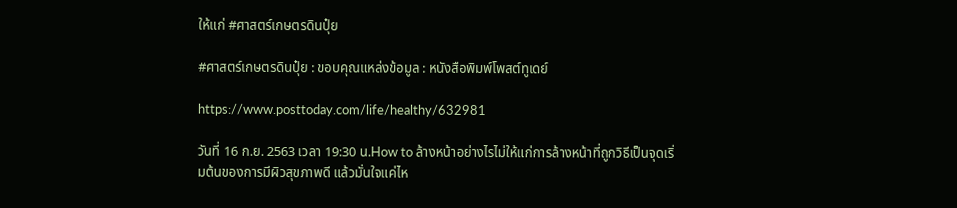ให้แก่ #ศาสตร์เกษตรดินปุ๋ย

#ศาสตร์เกษตรดินปุ๋ย : ขอบคุณแหล่งข้อมูล : หนังสือพิมพ์โพสต์ทูเดย์

https://www.posttoday.com/life/healthy/632981

วันที่ 16 ก.ย. 2563 เวลา 19:30 น.How to ล้างหน้าอย่างไรไม่ให้แก่การล้างหน้าที่ถูกวิธีเป็นจุดเริ่มต้นของการมีผิวสุขภาพดี แล้วมั่นใจแค่ไห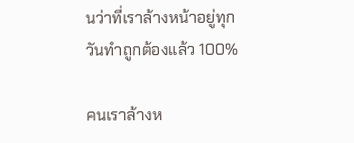นว่าที่เราล้างหน้าอยู่ทุกวันทำถูกต้องแล้ว 100%

คนเราล้างห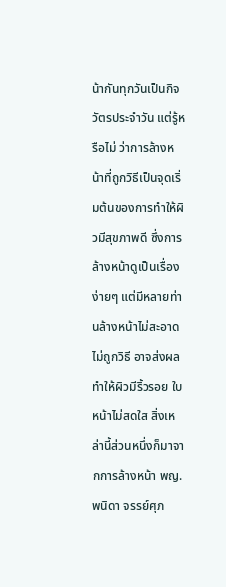น้ากันทุกวันเป็นกิจวัตรประจำวัน แต่รู้หรือไม่ ว่าการล้างหน้าที่ถูกวิธีเป็นจุดเริ่มต้นของการทำให้ผิวมีสุขภาพดี ซึ่งการล้างหน้าดูเป็นเรื่องง่ายๆ แต่มีหลายท่านล้างหน้าไม่สะอาด ไม่ถูกวิธี อาจส่งผลทำให้ผิวมีริ้วรอย ใบหน้าไม่สดใส สิ่งเหล่านี้ส่วนหนึ่งก็มาจากการล้างหน้า พญ.พนิดา จรรย์ศุภ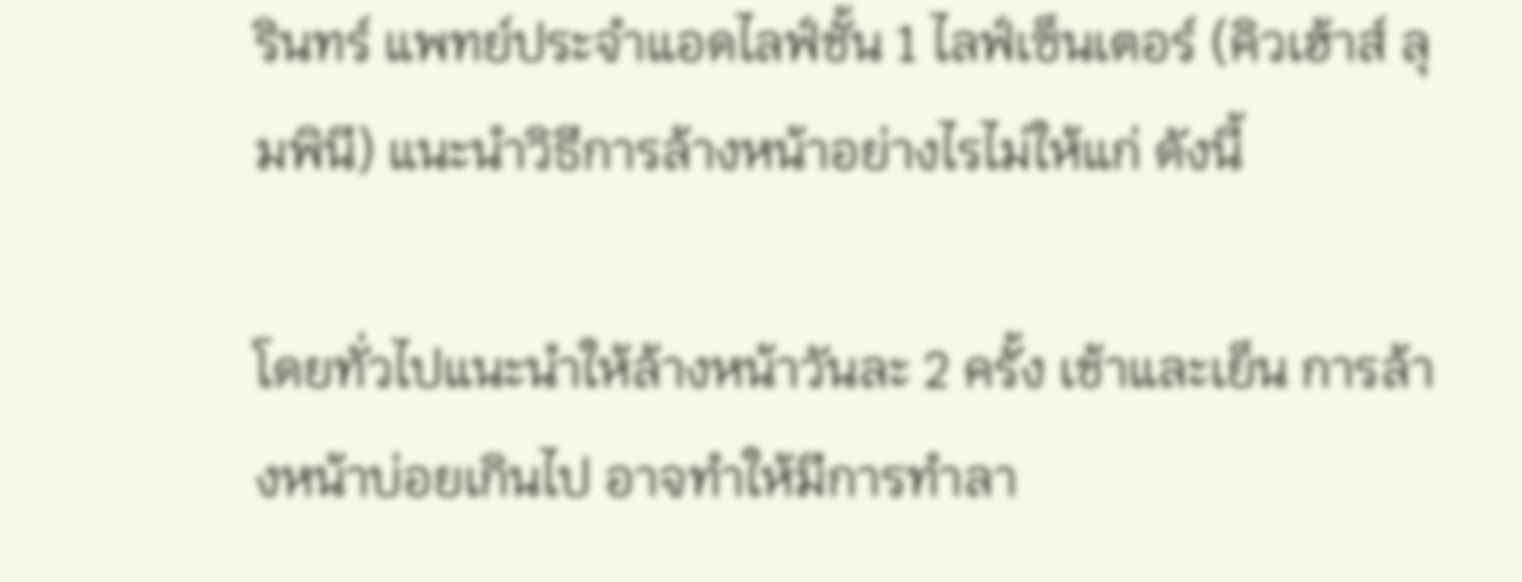รินทร์ แพทย์ประจำแอดไลฟ์ชั้น 1 ไลฟ์เซ็นเตอร์ (คิวเฮ้าส์ ลุมพินี) แนะนำวิธีการล้างหน้าอย่างไรไม่ให้แก่ ดังนี้

โดยทั่วไปแนะนำให้ล้างหน้าวันละ 2 ครั้ง เช้าและเย็น การล้างหน้าบ่อยเกินไป อาจทำให้มีการทำลา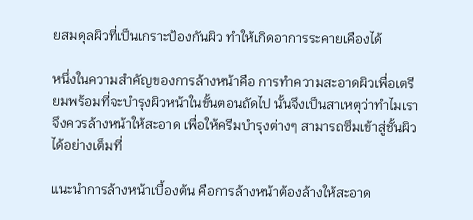ยสมดุลผิวที่เป็นเกราะป้องกันผิว ทำให้เกิดอาการระคายเคืองได้

หนึ่งในความสำคัญของการล้างหน้าคือ การทำความสะอาดผิวเพื่อเตรียมพร้อมที่จะบำรุงผิวหน้าในขั้นตอนถัดไป นั้นจึงเป็นสาเหตุว่าทำไมเราจึงควรล้างหน้าให้สะอาด เพื่อให้ครีมบำรุงต่างๆ สามารถซึมเข้าสู่ชั้นผิวได้อย่างเต็มที่

แนะนำการล้างหน้าเบื้องต้น คือการล้างหน้าต้องล้างให้สะอาด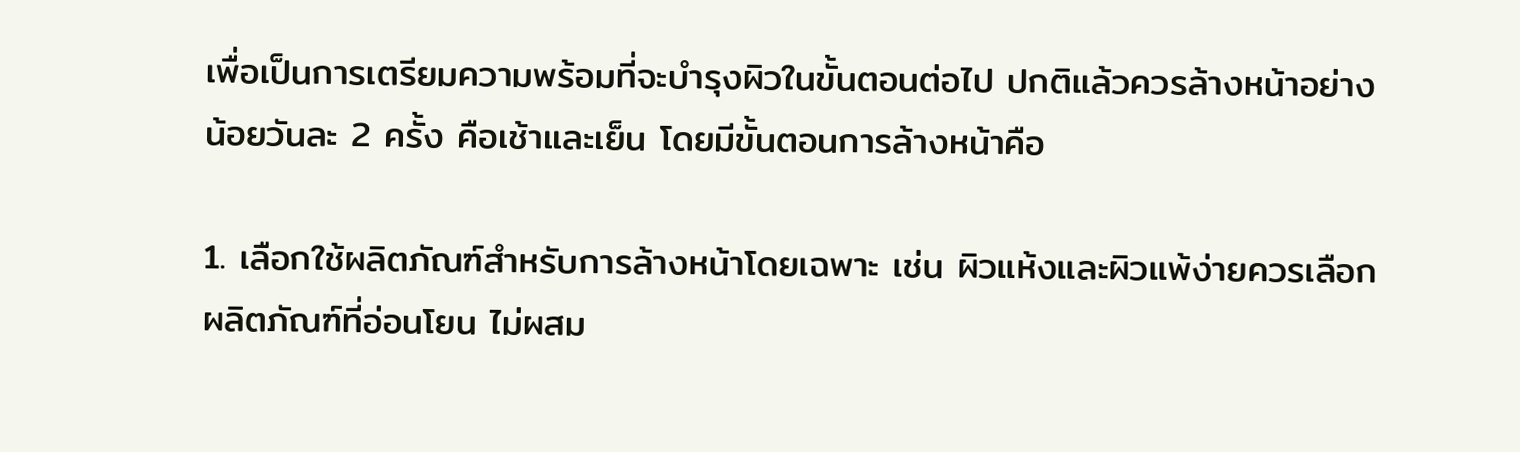เพื่อเป็นการเตรียมความพร้อมที่จะบำรุงผิวในขั้นตอนต่อไป ปกติแล้วควรล้างหน้าอย่างน้อยวันละ 2 ครั้ง คือเช้าและเย็น โดยมีขั้นตอนการล้างหน้าคือ

1. เลือกใช้ผลิตภัณฑ์สำหรับการล้างหน้าโดยเฉพาะ เช่น ผิวแห้งและผิวแพ้ง่ายควรเลือกผลิตภัณฑ์ที่อ่อนโยน ไม่ผสม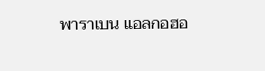พาราเบน แอลกอฮอ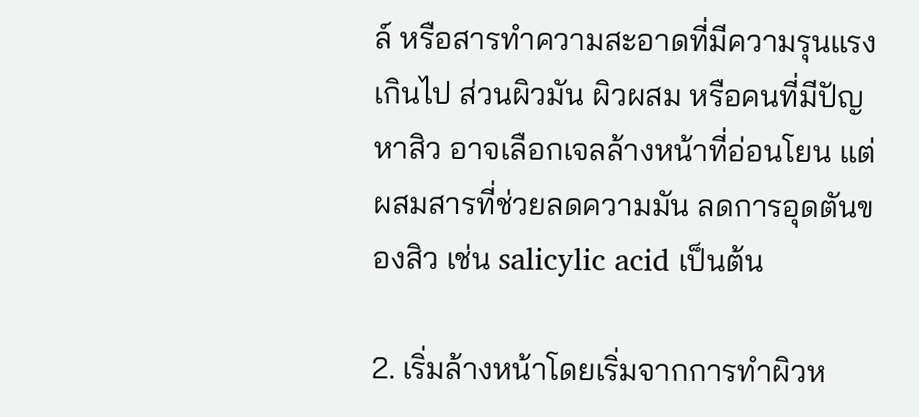ล์ หรือสารทำความสะอาดที่มีความรุนแรงเกินไป ส่วนผิวมัน ผิวผสม หรือคนที่มีปัญหาสิว อาจเลือกเจลล้างหน้าที่อ่อนโยน แต่ผสมสารที่ช่วยลดความมัน ลดการอุดตันของสิว เช่น salicylic acid เป็นต้น

2. เริ่มล้างหน้าโดยเริ่มจากการทำผิวห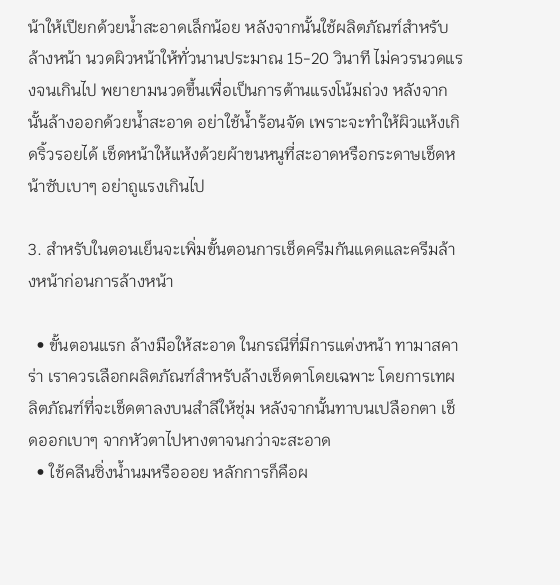น้าให้เปียกด้วยน้ำสะอาดเล็กน้อย หลังจากนั้นใช้ผลิตภัณฑ์สำหรับล้างหน้า นวดผิวหน้าให้ทั่วนานประมาณ 15-20 วินาที ไม่ควรนวดแรงจนเกินไป พยายามนวดขึ้นเพื่อเป็นการต้านแรงโน้มถ่วง หลังจากนั้นล้างออกด้วยน้ำสะอาด อย่าใช้น้ำร้อนจัด เพราะจะทำให้ผิวแห้งเกิดริ้วรอยได้ เช็ดหน้าให้แห้งด้วยผ้าขนหนูที่สะอาดหรือกระดาษเช็ดหน้าซับเบาๆ อย่าถูแรงเกินไป

3. สำหรับในตอนเย็นจะเพิ่มขั้นตอนการเช็ดครีมกันแดดและครีมล้างหน้าก่อนการล้างหน้า

  • ขั้นตอนแรก ล้างมือให้สะอาด ในกรณีที่มีการแต่งหน้า ทามาสคาร่า เราควรเลือกผลิตภัณฑ์สำหรับล้างเช็ดตาโดยเฉพาะ โดยการเทผลิตภัณฑ์ที่จะเช็ดตาลงบนสำลีให้ชุ่ม หลังจากนั้นทาบนเปลือกตา เช็ดออกเบาๆ จากหัวตาไปหางตาจนกว่าจะสะอาด
  • ใช้คลีนซิ่งน้ำนมหรือออย หลักการก็คือผ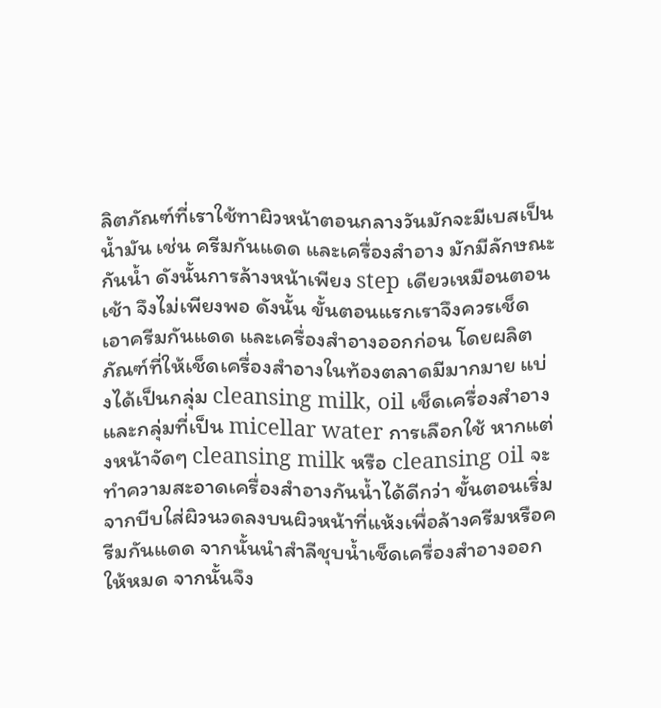ลิตภัณฑ์ที่เราใช้ทาผิวหน้าตอนกลางวันมักจะมีเบสเป็นน้ำมัน เช่น ครีมกันแดด และเครื่องสำอาง มักมีลักษณะ กันน้ำ ดังนั้นการล้างหน้าเพียง step เดียวเหมือนตอนเช้า จึงไม่เพียงพอ ดังนั้น ขั้นตอนแรกเราจึงควรเช็ดเอาครีมกันแดด และเครื่องสำอางออกก่อน โดยผลิตภัณฑ์ที่ให้เช็ดเครื่องสำอางในท้องตลาดมีมากมาย แบ่งได้เป็นกลุ่ม cleansing milk, oil เช็ดเครื่องสำอาง และกลุ่มที่เป็น micellar water การเลือกใช้ หากแต่งหน้าจัดๆ cleansing milk หรือ cleansing oil จะทำความสะอาดเครื่องสำอางกันน้ำได้ดีกว่า ขั้นตอนเริ่มจากบีบใส่ผิวนวดลงบนผิวหน้าที่แห้งเพื่อล้างครีมหรือครีมกันแดด จากนั้นนำสำลีชุบน้ำเช็ดเครื่องสำอางออกให้หมด จากนั้นจึง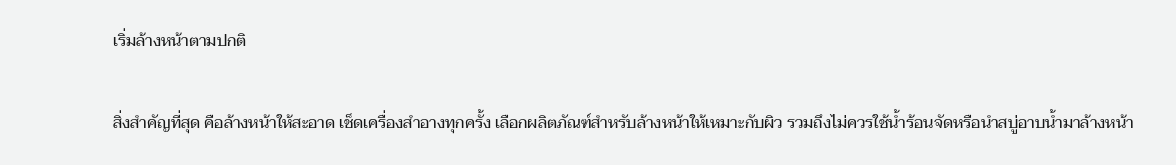เริ่มล้างหน้าตามปกติ

สิ่งสำคัญที่สุด คือล้างหน้าให้สะอาด เช็ดเครื่องสำอางทุกครั้ง เลือกผลิตภัณฑ์สำหรับล้างหน้าให้เหมาะกับผิว รวมถึงไม่ควรใช้น้ำร้อนจัดหรือนำสบู่อาบน้ำมาล้างหน้า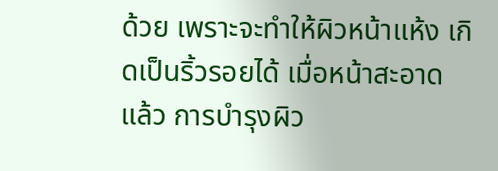ด้วย เพราะจะทำให้ผิวหน้าแห้ง เกิดเป็นริ้วรอยได้ เมื่อหน้าสะอาดแล้ว การบำรุงผิว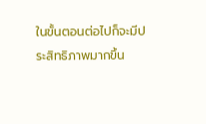ในขั้นตอนต่อไปก็จะมีประสิทธิภาพมากขึ้น